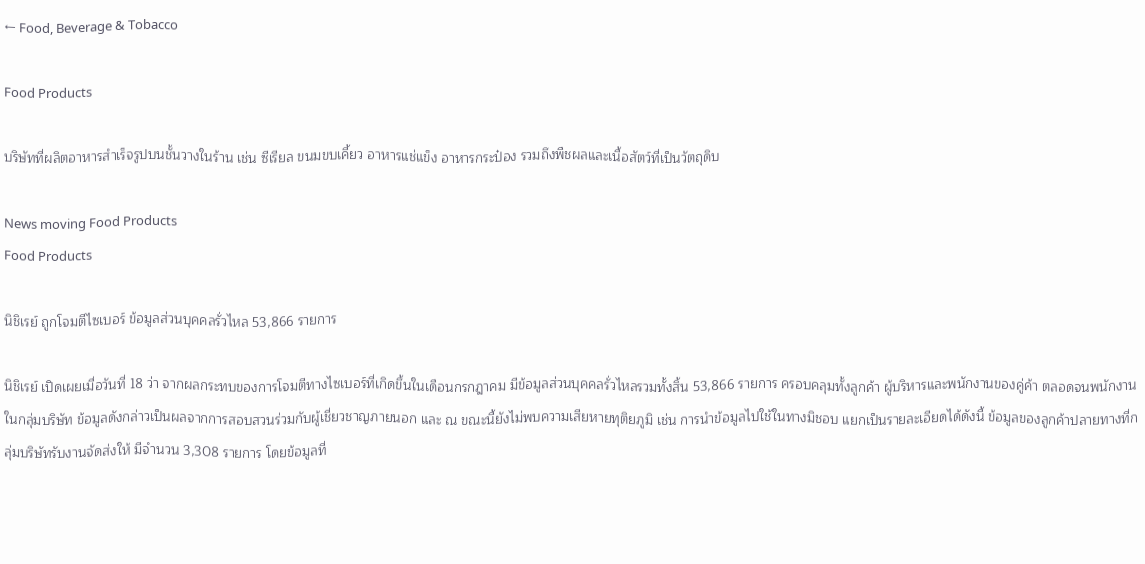← Food, Beverage & Tobacco

Food Products

บริษัทที่ผลิตอาหารสำเร็จรูปบนชั้นวางในร้าน เช่น ซีเรียล ขนมขบเคี้ยว อาหารแช่แข็ง อาหารกระป๋อง รวมถึงพืชผลและเนื้อสัตว์ที่เป็นวัตถุดิบ

News moving Food Products
Food Products

นิชิเรย์ ถูกโจมตีไซเบอร์ ข้อมูลส่วนบุคคลรั่วไหล 53,866 รายการ

นิชิเรย์ เปิดเผยเมื่อวันที่ 18 ว่า จากผลกระทบของการโจมตีทางไซเบอร์ที่เกิดขึ้นในเดือนกรกฎาคม มีข้อมูลส่วนบุคคลรั่วไหลรวมทั้งสิ้น 53,866 รายการ ครอบคลุมทั้งลูกค้า ผู้บริหารและพนักงานของคู่ค้า ตลอดจนพนักงานในกลุ่มบริษัท ข้อมูลดังกล่าวเป็นผลจากการสอบสวนร่วมกับผู้เชี่ยวชาญภายนอก และ ณ ขณะนี้ยังไม่พบความเสียหายทุติยภูมิ เช่น การนำข้อมูลไปใช้ในทางมิชอบ แยกเป็นรายละเอียดได้ดังนี้ ข้อมูลของลูกค้าปลายทางที่กลุ่มบริษัทรับงานจัดส่งให้ มีจำนวน 3,308 รายการ โดยข้อมูลที่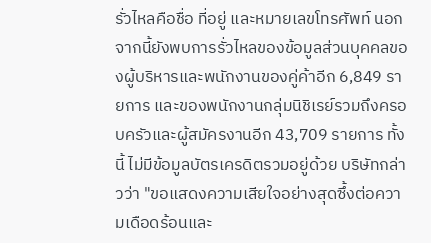รั่วไหลคือชื่อ ที่อยู่ และหมายเลขโทรศัพท์ นอกจากนี้ยังพบการรั่วไหลของข้อมูลส่วนบุคคลของผู้บริหารและพนักงานของคู่ค้าอีก 6,849 รายการ และของพนักงานกลุ่มนิชิเรย์รวมถึงครอบครัวและผู้สมัครงานอีก 43,709 รายการ ทั้งนี้ ไม่มีข้อมูลบัตรเครดิตรวมอยู่ด้วย บริษัทกล่าวว่า "ขอแสดงความเสียใจอย่างสุดซึ้งต่อความเดือดร้อนและ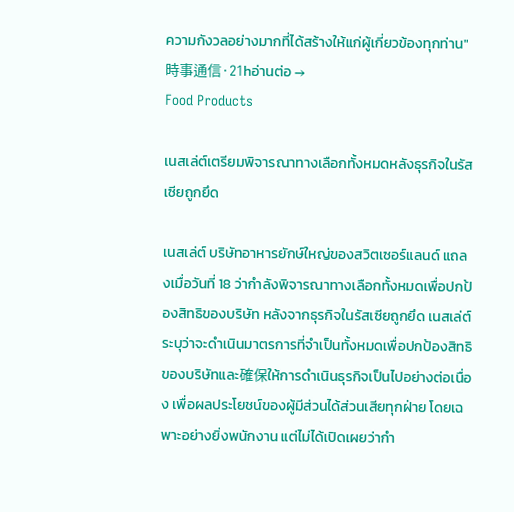ความกังวลอย่างมากที่ได้สร้างให้แก่ผู้เกี่ยวข้องทุกท่าน"
時事通信·21hอ่านต่อ →
Food Products

เนสเล่ต์เตรียมพิจารณาทางเลือกทั้งหมดหลังธุรกิจในรัสเซียถูกยึด

เนสเล่ต์ บริษัทอาหารยักษ์ใหญ่ของสวิตเซอร์แลนด์ แถลงเมื่อวันที่ 18 ว่ากำลังพิจารณาทางเลือกทั้งหมดเพื่อปกป้องสิทธิของบริษัท หลังจากธุรกิจในรัสเซียถูกยึด เนสเล่ต์ระบุว่าจะดำเนินมาตรการที่จำเป็นทั้งหมดเพื่อปกป้องสิทธิของบริษัทและ確保ให้การดำเนินธุรกิจเป็นไปอย่างต่อเนื่อง เพื่อผลประโยชน์ของผู้มีส่วนได้ส่วนเสียทุกฝ่าย โดยเฉพาะอย่างยิ่งพนักงาน แต่ไม่ได้เปิดเผยว่ากำ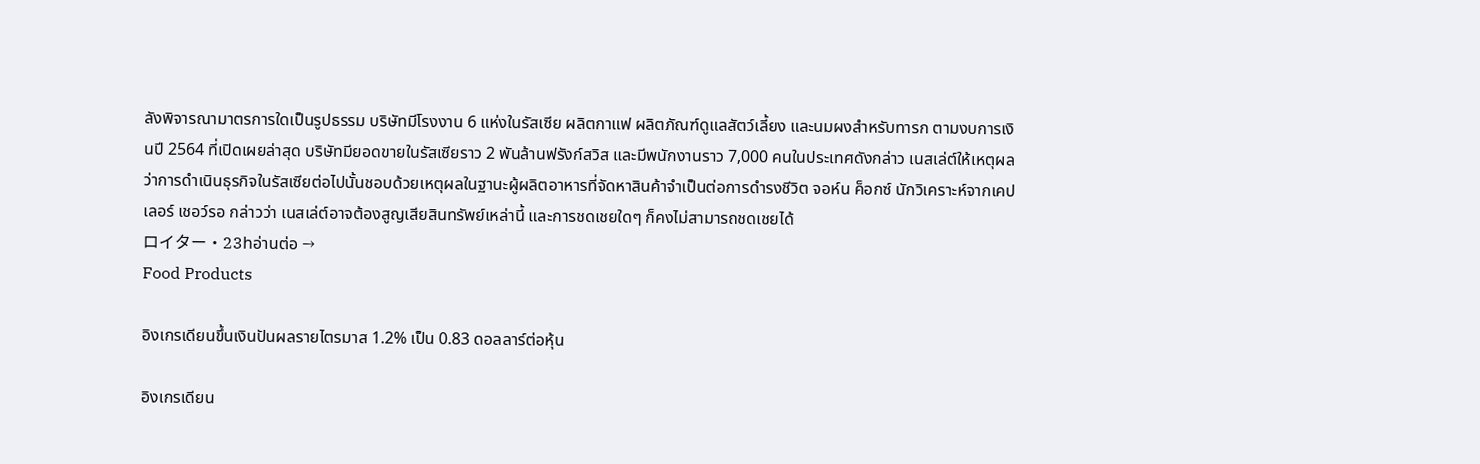ลังพิจารณามาตรการใดเป็นรูปธรรม บริษัทมีโรงงาน 6 แห่งในรัสเซีย ผลิตกาแฟ ผลิตภัณฑ์ดูแลสัตว์เลี้ยง และนมผงสำหรับทารก ตามงบการเงินปี 2564 ที่เปิดเผยล่าสุด บริษัทมียอดขายในรัสเซียราว 2 พันล้านฟรังก์สวิส และมีพนักงานราว 7,000 คนในประเทศดังกล่าว เนสเล่ต์ให้เหตุผลว่าการดำเนินธุรกิจในรัสเซียต่อไปนั้นชอบด้วยเหตุผลในฐานะผู้ผลิตอาหารที่จัดหาสินค้าจำเป็นต่อการดำรงชีวิต จอห์น ค็อกซ์ นักวิเคราะห์จากเคปเลอร์ เชอว์รอ กล่าวว่า เนสเล่ต์อาจต้องสูญเสียสินทรัพย์เหล่านี้ และการชดเชยใดๆ ก็คงไม่สามารถชดเชยได้
ロイター·23hอ่านต่อ →
Food Products

อิงเกรเดียนขึ้นเงินปันผลรายไตรมาส 1.2% เป็น 0.83 ดอลลาร์ต่อหุ้น

อิงเกรเดียน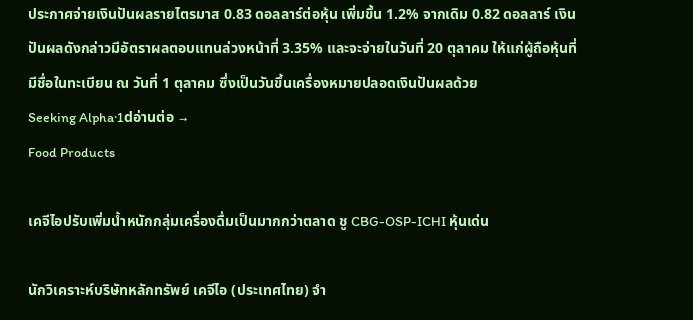ประกาศจ่ายเงินปันผลรายไตรมาส 0.83 ดอลลาร์ต่อหุ้น เพิ่มขึ้น 1.2% จากเดิม 0.82 ดอลลาร์ เงินปันผลดังกล่าวมีอัตราผลตอบแทนล่วงหน้าที่ 3.35% และจะจ่ายในวันที่ 20 ตุลาคม ให้แก่ผู้ถือหุ้นที่มีชื่อในทะเบียน ณ วันที่ 1 ตุลาคม ซึ่งเป็นวันขึ้นเครื่องหมายปลอดเงินปันผลด้วย
Seeking Alpha·1dอ่านต่อ →
Food Products

เคจีไอปรับเพิ่มน้ำหนักกลุ่มเครื่องดื่มเป็นมากกว่าตลาด ชู CBG-OSP-ICHI หุ้นเด่น

นักวิเคราะห์บริษัทหลักทรัพย์ เคจีไอ (ประเทศไทย) จำ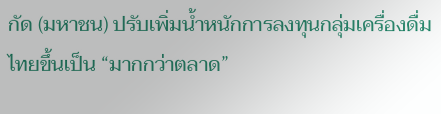กัด (มหาชน) ปรับเพิ่มน้ำหนักการลงทุนกลุ่มเครื่องดื่มไทยขึ้นเป็น “มากกว่าตลาด”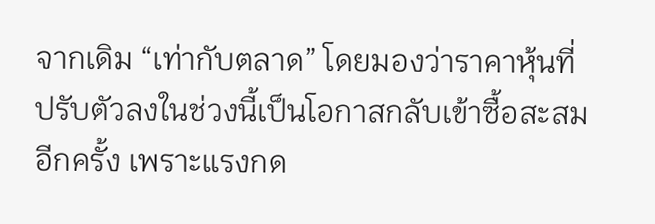จากเดิม “เท่ากับตลาด” โดยมองว่าราคาหุ้นที่ปรับตัวลงในช่วงนี้เป็นโอกาสกลับเข้าซื้อสะสมอีกครั้ง เพราะแรงกด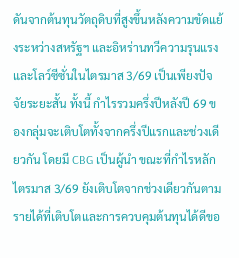ดันจากต้นทุนวัตถุดิบที่สูงขึ้นหลังความขัดแย้งระหว่างสหรัฐฯ และอิหร่านทวีความรุนแรง และโลว์ซีซั่นในไตรมาส 3/69 เป็นเพียงปัจจัยระยะสั้น ทั้งนี้ กำไรรวมครึ่งปีหลังปี 69 ของกลุ่มจะเติบโตทั้งจากครึ่งปีแรกและช่วงเดียวกัน โดยมี CBG เป็นผู้นำ ขณะที่กำไรหลักไตรมาส 3/69 ยังเติบโตจากช่วงเดียวกันตามรายได้ที่เติบโตและการควบคุมต้นทุนได้ดีขอ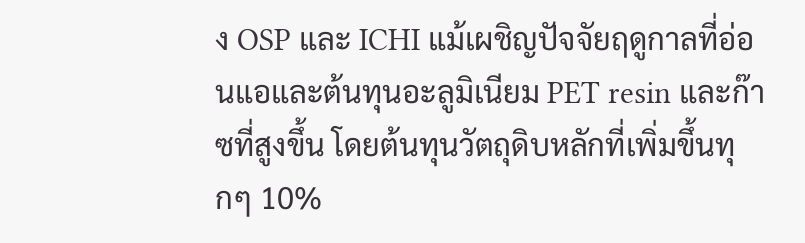ง OSP และ ICHI แม้เผชิญปัจจัยฤดูกาลที่อ่อนแอและต้นทุนอะลูมิเนียม PET resin และก๊าซที่สูงขึ้น โดยต้นทุนวัตถุดิบหลักที่เพิ่มขึ้นทุกๆ 10%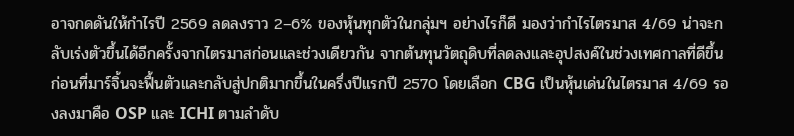อาจกดดันให้กำไรปี 2569 ลดลงราว 2–6% ของหุ้นทุกตัวในกลุ่มฯ อย่างไรก็ดี มองว่ากำไรไตรมาส 4/69 น่าจะกลับเร่งตัวขึ้นได้อีกครั้งจากไตรมาสก่อนและช่วงเดียวกัน จากต้นทุนวัตถุดิบที่ลดลงและอุปสงค์ในช่วงเทศกาลที่ดีขึ้น ก่อนที่มาร์จิ้นจะฟื้นตัวและกลับสู่ปกติมากขึ้นในครึ่งปีแรกปี 2570 โดยเลือก CBG เป็นหุ้นเด่นในไตรมาส 4/69 รองลงมาคือ OSP และ ICHI ตามลำดับ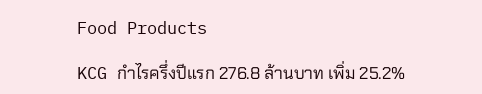Food Products

KCG กำไรครึ่งปีแรก 276.8 ล้านบาท เพิ่ม 25.2%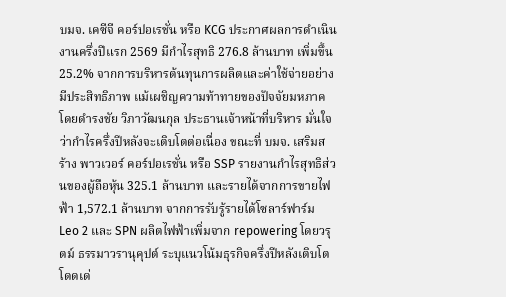บมจ. เคซีจี คอร์ปอเรชั่น หรือ KCG ประกาศผลการดำเนินงานครึ่งปีแรก 2569 มีกำไรสุทธิ 276.8 ล้านบาท เพิ่มขึ้น 25.2% จากการบริหารต้นทุนการผลิตและค่าใช้จ่ายอย่างมีประสิทธิภาพ แม้เผชิญความท้าทายของปัจจัยมหภาค โดยดำรงชัย วิภาวัฒนกุล ประธานเจ้าหน้าที่บริหาร มั่นใจว่ากำไรครึ่งปีหลังจะเติบโตต่อเนื่อง ขณะที่ บมจ. เสริมสร้าง พาวเวอร์ คอร์ปอเรชั่น หรือ SSP รายงานกำไรสุทธิส่วนของผู้ถือหุ้น 325.1 ล้านบาท และรายได้จากการขายไฟฟ้า 1,572.1 ล้านบาท จากการรับรู้รายได้โซลาร์ฟาร์ม Leo 2 และ SPN ผลิตไฟฟ้าเพิ่มจาก repowering โดยวรุตม์ ธรรมาวรานุคุปต์ ระบุแนวโน้มธุรกิจครึ่งปีหลังเติบโตโดดเด่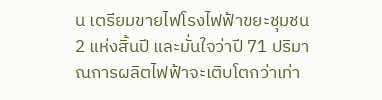น เตรียมขายไฟโรงไฟฟ้าขยะชุมชน 2 แห่งสิ้นปี และมั่นใจว่าปี 71 ปริมาณการผลิตไฟฟ้าจะเติบโตกว่าเท่า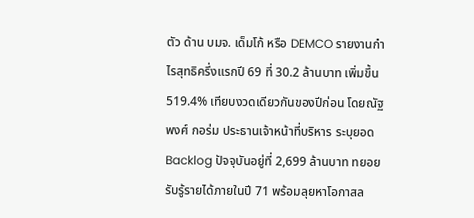ตัว ด้าน บมจ. เด็มโก้ หรือ DEMCO รายงานกำไรสุทธิครึ่งแรกปี 69 ที่ 30.2 ล้านบาท เพิ่มขึ้น 519.4% เทียบงวดเดียวกันของปีก่อน โดยณัฐพงศ์ กอร่ม ประธานเจ้าหน้าที่บริหาร ระบุยอด Backlog ปัจจุบันอยู่ที่ 2,699 ล้านบาท ทยอยรับรู้รายได้ภายในปี 71 พร้อมลุยหาโอกาสล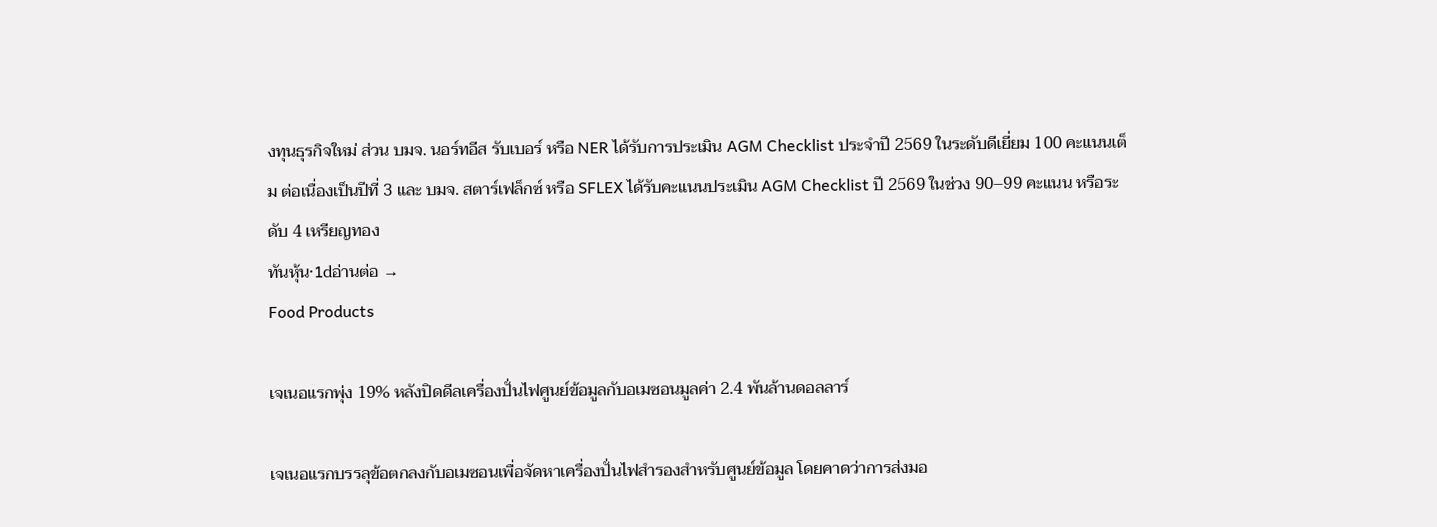งทุนธุรกิจใหม่ ส่วน บมจ. นอร์ทอีส รับเบอร์ หรือ NER ได้รับการประเมิน AGM Checklist ประจำปี 2569 ในระดับดีเยี่ยม 100 คะแนนเต็ม ต่อเนื่องเป็นปีที่ 3 และ บมจ. สตาร์เฟล็กซ์ หรือ SFLEX ได้รับคะแนนประเมิน AGM Checklist ปี 2569 ในช่วง 90–99 คะแนน หรือระดับ 4 เหรียญทอง
ทันหุ้น·1dอ่านต่อ →
Food Products

เจเนอแรกพุ่ง 19% หลังปิดดีลเครื่องปั่นไฟศูนย์ข้อมูลกับอเมซอนมูลค่า 2.4 พันล้านดอลลาร์

เจเนอแรกบรรลุข้อตกลงกับอเมซอนเพื่อจัดหาเครื่องปั่นไฟสำรองสำหรับศูนย์ข้อมูล โดยคาดว่าการส่งมอ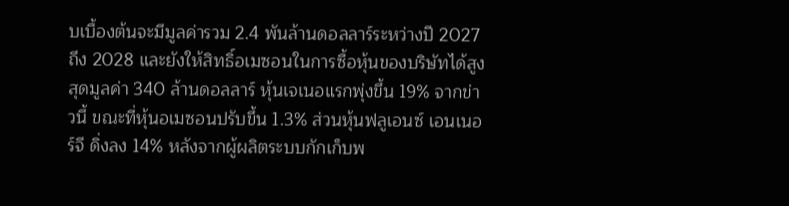บเบื้องต้นจะมีมูลค่ารวม 2.4 พันล้านดอลลาร์ระหว่างปี 2027 ถึง 2028 และยังให้สิทธิ์อเมซอนในการซื้อหุ้นของบริษัทได้สูงสุดมูลค่า 340 ล้านดอลลาร์ หุ้นเจเนอแรกพุ่งขึ้น 19% จากข่าวนี้ ขณะที่หุ้นอเมซอนปรับขึ้น 1.3% ส่วนหุ้นฟลูเอนซ์ เอนเนอร์จี ดิ่งลง 14% หลังจากผู้ผลิตระบบกักเก็บพ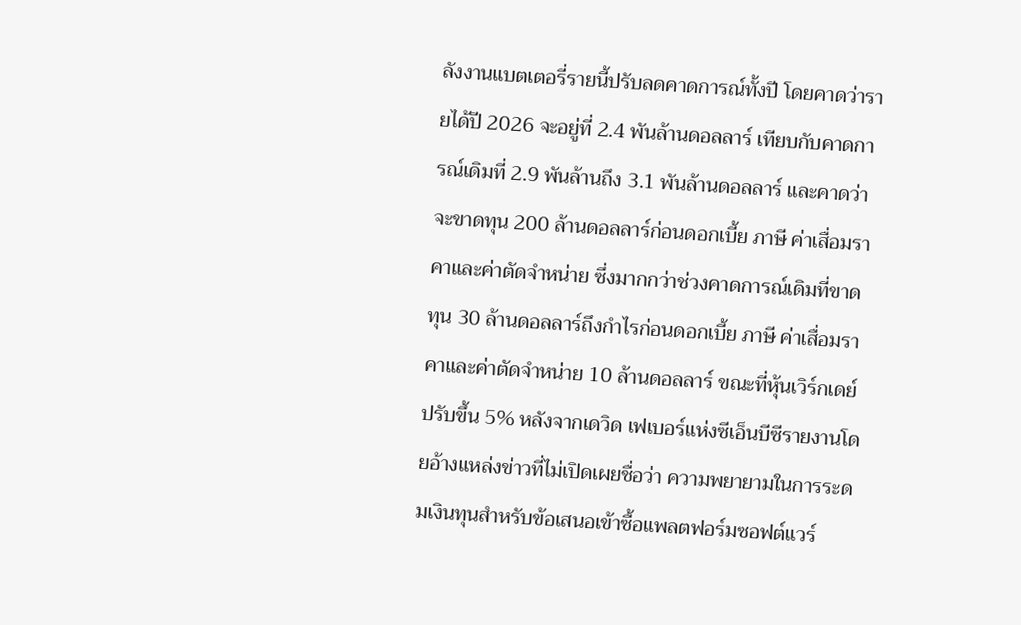ลังงานแบตเตอรี่รายนี้ปรับลดคาดการณ์ทั้งปี โดยคาดว่ารายได้ปี 2026 จะอยู่ที่ 2.4 พันล้านดอลลาร์ เทียบกับคาดการณ์เดิมที่ 2.9 พันล้านถึง 3.1 พันล้านดอลลาร์ และคาดว่าจะขาดทุน 200 ล้านดอลลาร์ก่อนดอกเบี้ย ภาษี ค่าเสื่อมราคาและค่าตัดจำหน่าย ซึ่งมากกว่าช่วงคาดการณ์เดิมที่ขาดทุน 30 ล้านดอลลาร์ถึงกำไรก่อนดอกเบี้ย ภาษี ค่าเสื่อมราคาและค่าตัดจำหน่าย 10 ล้านดอลลาร์ ขณะที่หุ้นเวิร์กเดย์ปรับขึ้น 5% หลังจากเดวิด เฟเบอร์แห่งซีเอ็นบีซีรายงานโดยอ้างแหล่งข่าวที่ไม่เปิดเผยชื่อว่า ความพยายามในการระดมเงินทุนสำหรับข้อเสนอเข้าซื้อแพลตฟอร์มซอฟต์แวร์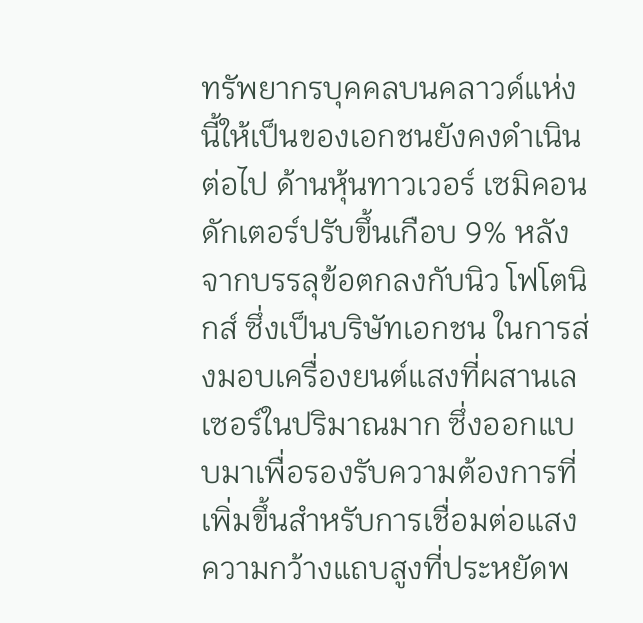ทรัพยากรบุคคลบนคลาวด์แห่งนี้ให้เป็นของเอกชนยังคงดำเนินต่อไป ด้านหุ้นทาวเวอร์ เซมิคอนดักเตอร์ปรับขึ้นเกือบ 9% หลังจากบรรลุข้อตกลงกับนิว โฟโตนิกส์ ซึ่งเป็นบริษัทเอกชน ในการส่งมอบเครื่องยนต์แสงที่ผสานเลเซอร์ในปริมาณมาก ซึ่งออกแบบมาเพื่อรองรับความต้องการที่เพิ่มขึ้นสำหรับการเชื่อมต่อแสงความกว้างแถบสูงที่ประหยัดพ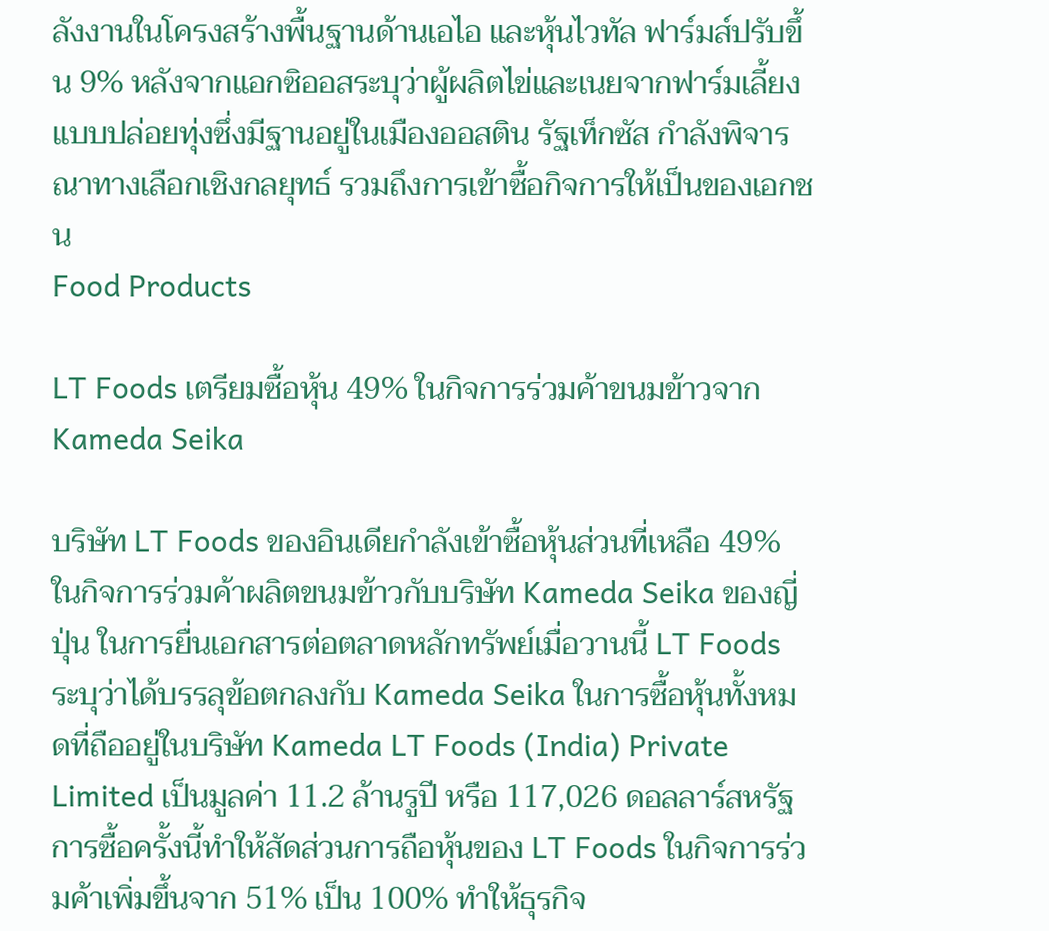ลังงานในโครงสร้างพื้นฐานด้านเอไอ และหุ้นไวทัล ฟาร์มส์ปรับขึ้น 9% หลังจากแอกซิออสระบุว่าผู้ผลิตไข่และเนยจากฟาร์มเลี้ยงแบบปล่อยทุ่งซึ่งมีฐานอยู่ในเมืองออสติน รัฐเท็กซัส กำลังพิจารณาทางเลือกเชิงกลยุทธ์ รวมถึงการเข้าซื้อกิจการให้เป็นของเอกชน
Food Products

LT Foods เตรียมซื้อหุ้น 49% ในกิจการร่วมค้าขนมข้าวจาก Kameda Seika

บริษัท LT Foods ของอินเดียกำลังเข้าซื้อหุ้นส่วนที่เหลือ 49% ในกิจการร่วมค้าผลิตขนมข้าวกับบริษัท Kameda Seika ของญี่ปุ่น ในการยื่นเอกสารต่อตลาดหลักทรัพย์เมื่อวานนี้ LT Foods ระบุว่าได้บรรลุข้อตกลงกับ Kameda Seika ในการซื้อหุ้นทั้งหมดที่ถืออยู่ในบริษัท Kameda LT Foods (India) Private Limited เป็นมูลค่า 11.2 ล้านรูปี หรือ 117,026 ดอลลาร์สหรัฐ การซื้อครั้งนี้ทำให้สัดส่วนการถือหุ้นของ LT Foods ในกิจการร่วมค้าเพิ่มขึ้นจาก 51% เป็น 100% ทำให้ธุรกิจ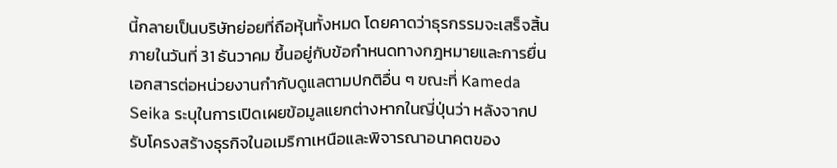นี้กลายเป็นบริษัทย่อยที่ถือหุ้นทั้งหมด โดยคาดว่าธุรกรรมจะเสร็จสิ้นภายในวันที่ 31 ธันวาคม ขึ้นอยู่กับข้อกำหนดทางกฎหมายและการยื่นเอกสารต่อหน่วยงานกำกับดูแลตามปกติอื่น ๆ ขณะที่ Kameda Seika ระบุในการเปิดเผยข้อมูลแยกต่างหากในญี่ปุ่นว่า หลังจากปรับโครงสร้างธุรกิจในอเมริกาเหนือและพิจารณาอนาคตของ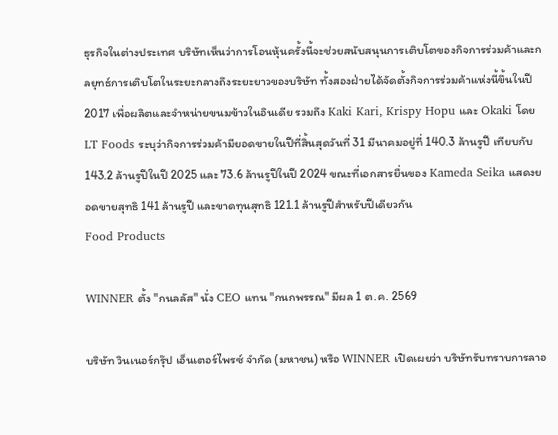ธุรกิจในต่างประเทศ บริษัทเห็นว่าการโอนหุ้นครั้งนี้จะช่วยสนับสนุนการเติบโตของกิจการร่วมค้าและกลยุทธ์การเติบโตในระยะกลางถึงระยะยาวของบริษัท ทั้งสองฝ่ายได้จัดตั้งกิจการร่วมค้าแห่งนี้ขึ้นในปี 2017 เพื่อผลิตและจำหน่ายขนมข้าวในอินเดีย รวมถึง Kaki Kari, Krispy Hopu และ Okaki โดย LT Foods ระบุว่ากิจการร่วมค้ามียอดขายในปีที่สิ้นสุดวันที่ 31 มีนาคมอยู่ที่ 140.3 ล้านรูปี เทียบกับ 143.2 ล้านรูปีในปี 2025 และ 73.6 ล้านรูปีในปี 2024 ขณะที่เอกสารยื่นของ Kameda Seika แสดงยอดขายสุทธิ 141 ล้านรูปี และขาดทุนสุทธิ 121.1 ล้านรูปีสำหรับปีเดียวกัน
Food Products

WINNER ตั้ง "กนลลัส" นั่ง CEO แทน "กนกพรรณ" มีผล 1 ต.ค. 2569

บริษัท วินเนอร์กรุ๊ป เอ็นเตอร์ไพรซ์ จำกัด (มหาชน) หรือ WINNER เปิดเผยว่า บริษัทรับทราบการลาอ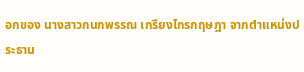อกของ นางสาวกนกพรรณ เกรียงไกรกฤษฎา จากตำแหน่งประธาน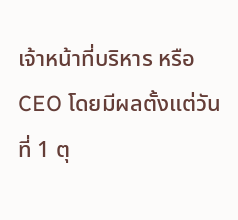เจ้าหน้าที่บริหาร หรือ CEO โดยมีผลตั้งแต่วันที่ 1 ตุ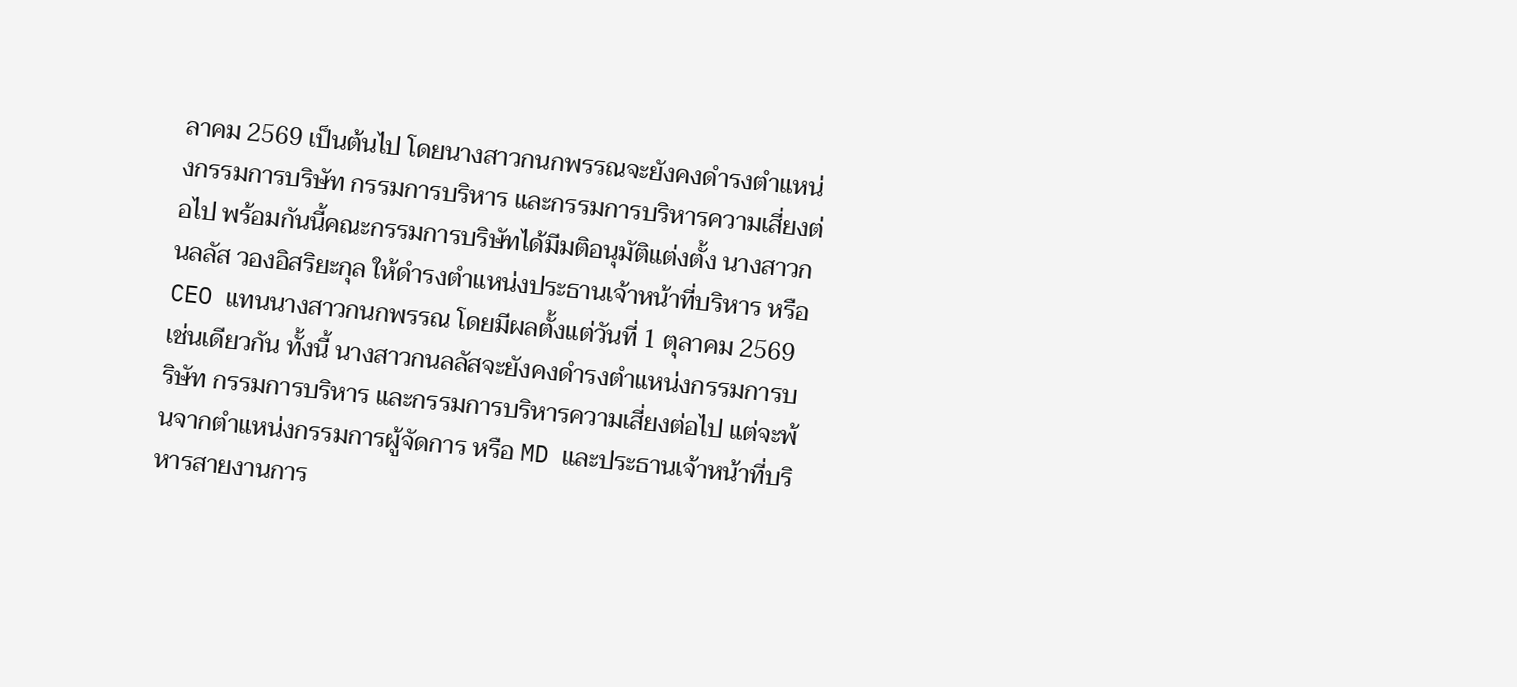ลาคม 2569 เป็นต้นไป โดยนางสาวกนกพรรณจะยังคงดำรงตำแหน่งกรรมการบริษัท กรรมการบริหาร และกรรมการบริหารความเสี่ยงต่อไป พร้อมกันนี้คณะกรรมการบริษัทได้มีมติอนุมัติแต่งตั้ง นางสาวกนลลัส วองอิสริยะกุล ให้ดำรงตำแหน่งประธานเจ้าหน้าที่บริหาร หรือ CEO แทนนางสาวกนกพรรณ โดยมีผลตั้งแต่วันที่ 1 ตุลาคม 2569 เช่นเดียวกัน ทั้งนี้ นางสาวกนลลัสจะยังคงดำรงตำแหน่งกรรมการบริษัท กรรมการบริหาร และกรรมการบริหารความเสี่ยงต่อไป แต่จะพ้นจากตำแหน่งกรรมการผู้จัดการ หรือ MD และประธานเจ้าหน้าที่บริหารสายงานการ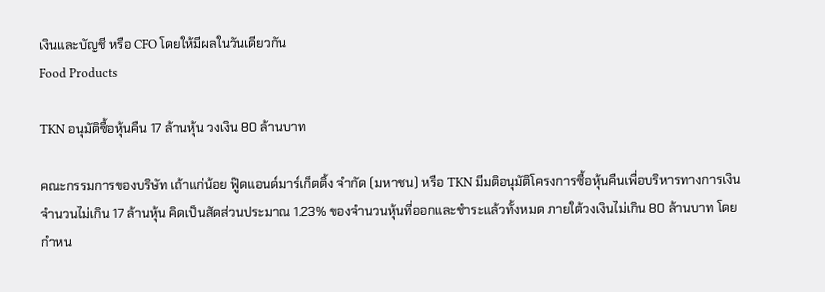เงินและบัญชี หรือ CFO โดยให้มีผลในวันเดียวกัน
Food Products

TKN อนุมัติซื้อหุ้นคืน 17 ล้านหุ้น วงเงิน 80 ล้านบาท

คณะกรรมการของบริษัท เถ้าแก่น้อย ฟู๊ดแอนด์มาร์เก็ตติ้ง จำกัด (มหาชน) หรือ TKN มีมติอนุมัติโครงการซื้อหุ้นคืนเพื่อบริหารทางการเงินจำนวนไม่เกิน 17 ล้านหุ้น คิดเป็นสัดส่วนประมาณ 1.23% ของจำนวนหุ้นที่ออกและชำระแล้วทั้งหมด ภายใต้วงเงินไม่เกิน 80 ล้านบาท โดยกำหน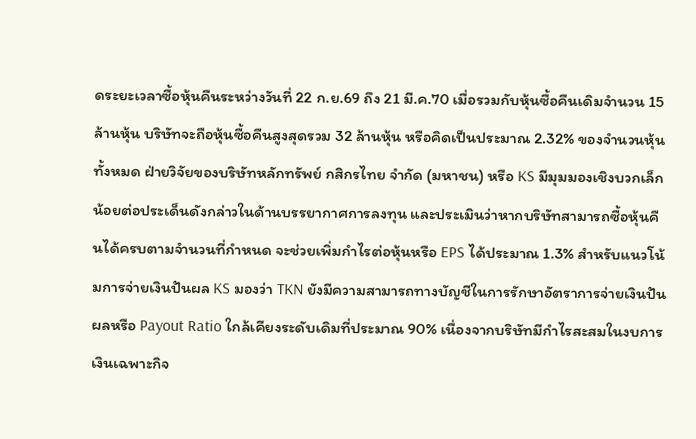ดระยะเวลาซื้อหุ้นคืนระหว่างวันที่ 22 ก.ย.69 ถึง 21 มี.ค.70 เมื่อรวมกับหุ้นซื้อคืนเดิมจำนวน 15 ล้านหุ้น บริษัทจะถือหุ้นซื้อคืนสูงสุดรวม 32 ล้านหุ้น หรือคิดเป็นประมาณ 2.32% ของจำนวนหุ้นทั้งหมด ฝ่ายวิจัยของบริษัทหลักทรัพย์ กสิกรไทย จำกัด (มหาชน) หรือ KS มีมุมมองเชิงบวกเล็กน้อยต่อประเด็นดังกล่าวในด้านบรรยากาศการลงทุน และประเมินว่าหากบริษัทสามารถซื้อหุ้นคืนได้ครบตามจำนวนที่กำหนด จะช่วยเพิ่มกำไรต่อหุ้นหรือ EPS ได้ประมาณ 1.3% สำหรับแนวโน้มการจ่ายเงินปันผล KS มองว่า TKN ยังมีความสามารถทางบัญชีในการรักษาอัตราการจ่ายเงินปันผลหรือ Payout Ratio ใกล้เคียงระดับเดิมที่ประมาณ 90% เนื่องจากบริษัทมีกำไรสะสมในงบการเงินเฉพาะกิจ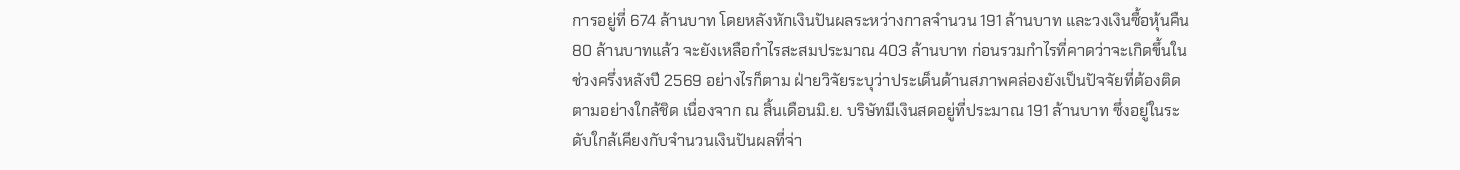การอยู่ที่ 674 ล้านบาท โดยหลังหักเงินปันผลระหว่างกาลจำนวน 191 ล้านบาท และวงเงินซื้อหุ้นคืน 80 ล้านบาทแล้ว จะยังเหลือกำไรสะสมประมาณ 403 ล้านบาท ก่อนรวมกำไรที่คาดว่าจะเกิดขึ้นในช่วงครึ่งหลังปี 2569 อย่างไรก็ตาม ฝ่ายวิจัยระบุว่าประเด็นด้านสภาพคล่องยังเป็นปัจจัยที่ต้องติดตามอย่างใกล้ชิด เนื่องจาก ณ สิ้นเดือนมิ.ย. บริษัทมีเงินสดอยู่ที่ประมาณ 191 ล้านบาท ซึ่งอยู่ในระดับใกล้เคียงกับจำนวนเงินปันผลที่จ่า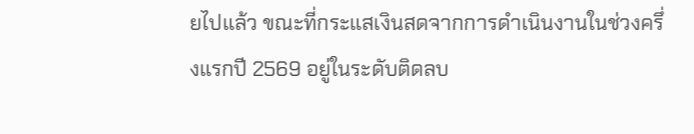ยไปแล้ว ขณะที่กระแสเงินสดจากการดำเนินงานในช่วงครึ่งแรกปี 2569 อยู่ในระดับติดลบ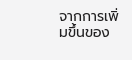จากการเพิ่มขึ้นของ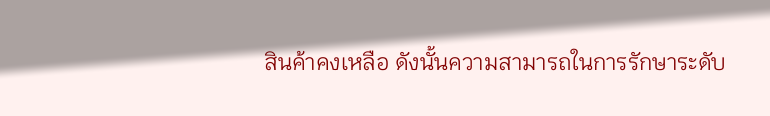สินค้าคงเหลือ ดังนั้นความสามารถในการรักษาระดับ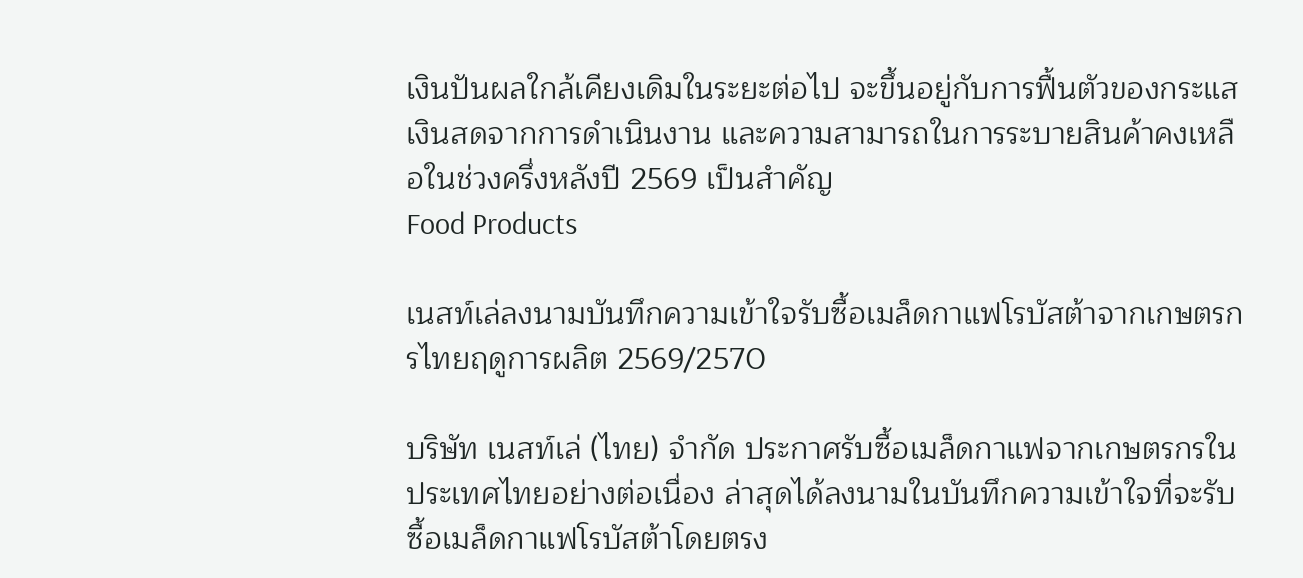เงินปันผลใกล้เคียงเดิมในระยะต่อไป จะขึ้นอยู่กับการฟื้นตัวของกระแสเงินสดจากการดำเนินงาน และความสามารถในการระบายสินค้าคงเหลือในช่วงครึ่งหลังปี 2569 เป็นสำคัญ
Food Products

เนสท์เล่ลงนามบันทึกความเข้าใจรับซื้อเมล็ดกาแฟโรบัสต้าจากเกษตรกรไทยฤดูการผลิต 2569/2570

บริษัท เนสท์เล่ (ไทย) จำกัด ประกาศรับซื้อเมล็ดกาแฟจากเกษตรกรในประเทศไทยอย่างต่อเนื่อง ล่าสุดได้ลงนามในบันทึกความเข้าใจที่จะรับซื้อเมล็ดกาแฟโรบัสต้าโดยตรง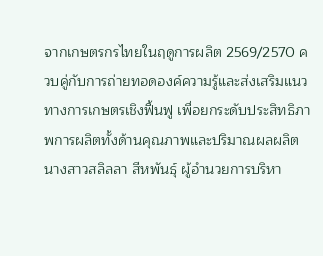จากเกษตรกรไทยในฤดูการผลิต 2569/2570 ควบคู่กับการถ่ายทอดองค์ความรู้และส่งเสริมแนวทางการเกษตรเชิงฟื้นฟู เพื่อยกระดับประสิทธิภาพการผลิตทั้งด้านคุณภาพและปริมาณผลผลิต นางสาวสลิลลา สีหพันธุ์ ผู้อำนวยการบริหา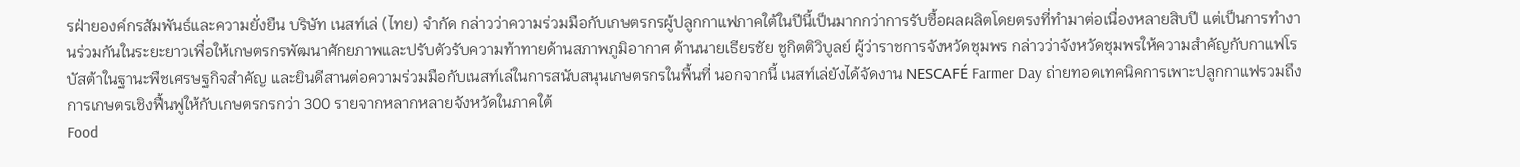รฝ่ายองค์กรสัมพันธ์และความยั่งยืน บริษัท เนสท์เล่ (ไทย) จำกัด กล่าวว่าความร่วมมือกับเกษตรกรผู้ปลูกกาแฟภาคใต้ในปีนี้เป็นมากกว่าการรับซื้อผลผลิตโดยตรงที่ทำมาต่อเนื่องหลายสิบปี แต่เป็นการทำงานร่วมกันในระยะยาวเพื่อให้เกษตรกรพัฒนาศักยภาพและปรับตัวรับความท้าทายด้านสภาพภูมิอากาศ ด้านนายเธียรชัย ชูกิตติวิบูลย์ ผู้ว่าราชการจังหวัดชุมพร กล่าวว่าจังหวัดชุมพรให้ความสำคัญกับกาแฟโรบัสต้าในฐานะพืชเศรษฐกิจสำคัญ และยินดีสานต่อความร่วมมือกับเนสท์เล่ในการสนับสนุนเกษตรกรในพื้นที่ นอกจากนี้ เนสท์เล่ยังได้จัดงาน NESCAFÉ Farmer Day ถ่ายทอดเทคนิคการเพาะปลูกกาแฟรวมถึงการเกษตรเชิงฟื้นฟูให้กับเกษตรกรกว่า 300 รายจากหลากหลายจังหวัดในภาคใต้
Food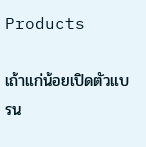Products

เถ้าแก่น้อยเปิดตัวแบรน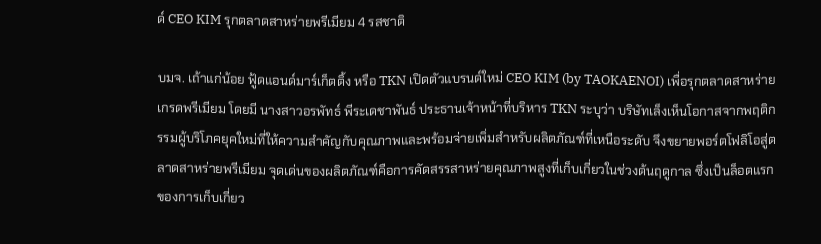ด์ CEO KIM รุกตลาดสาหร่ายพรีเมียม 4 รสชาติ

บมจ. เถ้าแก่น้อย ฟู้ดแอนด์มาร์เก็ตติ้ง หรือ TKN เปิดตัวแบรนด์ใหม่ CEO KIM (by TAOKAENOI) เพื่อรุกตลาดสาหร่ายเกรดพรีเมียม โดยมี นางสาวอรพัทธ์ พีระเดชาพันธ์ ประธานเจ้าหน้าที่บริหาร TKN ระบุว่า บริษัทเล็งเห็นโอกาสจากพฤติกรรมผู้บริโภคยุคใหม่ที่ให้ความสำคัญกับคุณภาพและพร้อมจ่ายเพิ่มสำหรับผลิตภัณฑ์ที่เหนือระดับ จึงขยายพอร์ตโฟลิโอสู่ตลาดสาหร่ายพรีเมียม จุดเด่นของผลิตภัณฑ์คือการคัดสรรสาหร่ายคุณภาพสูงที่เก็บเกี่ยวในช่วงต้นฤดูกาล ซึ่งเป็นล็อตแรกของการเก็บเกี่ยว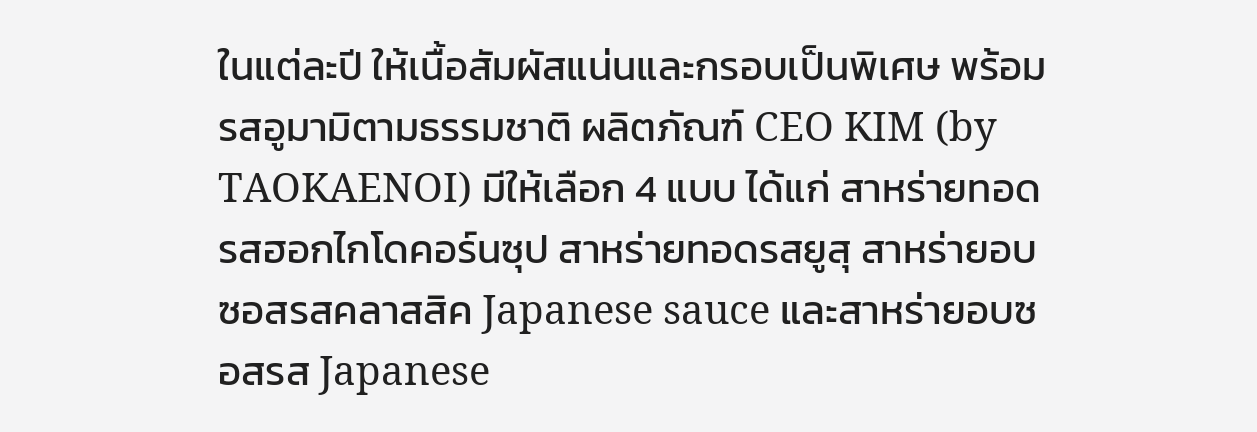ในแต่ละปี ให้เนื้อสัมผัสแน่นและกรอบเป็นพิเศษ พร้อมรสอูมามิตามธรรมชาติ ผลิตภัณฑ์ CEO KIM (by TAOKAENOI) มีให้เลือก 4 แบบ ได้แก่ สาหร่ายทอดรสฮอกไกโดคอร์นซุป สาหร่ายทอดรสยูสุ สาหร่ายอบซอสรสคลาสสิค Japanese sauce และสาหร่ายอบซอสรส Japanese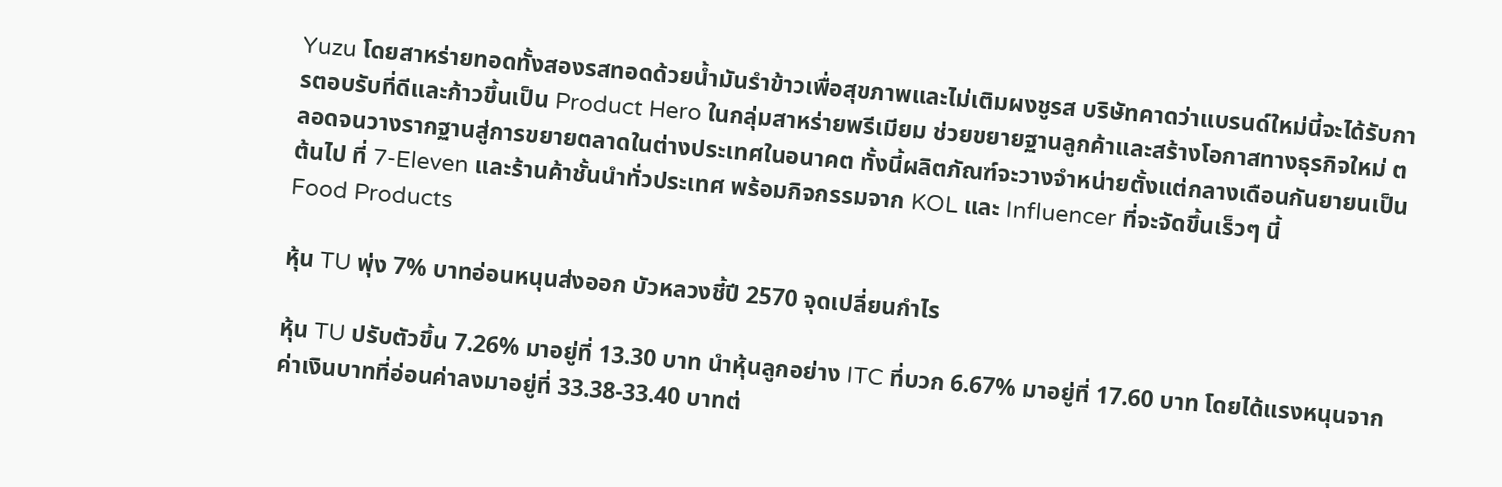Yuzu โดยสาหร่ายทอดทั้งสองรสทอดด้วยน้ำมันรำข้าวเพื่อสุขภาพและไม่เติมผงชูรส บริษัทคาดว่าแบรนด์ใหม่นี้จะได้รับการตอบรับที่ดีและก้าวขึ้นเป็น Product Hero ในกลุ่มสาหร่ายพรีเมียม ช่วยขยายฐานลูกค้าและสร้างโอกาสทางธุรกิจใหม่ ตลอดจนวางรากฐานสู่การขยายตลาดในต่างประเทศในอนาคต ทั้งนี้ผลิตภัณฑ์จะวางจำหน่ายตั้งแต่กลางเดือนกันยายนเป็นต้นไป ที่ 7-Eleven และร้านค้าชั้นนำทั่วประเทศ พร้อมกิจกรรมจาก KOL และ Influencer ที่จะจัดขึ้นเร็วๆ นี้
Food Products

หุ้น TU พุ่ง 7% บาทอ่อนหนุนส่งออก บัวหลวงชี้ปี 2570 จุดเปลี่ยนกำไร

หุ้น TU ปรับตัวขึ้น 7.26% มาอยู่ที่ 13.30 บาท นำหุ้นลูกอย่าง ITC ที่บวก 6.67% มาอยู่ที่ 17.60 บาท โดยได้แรงหนุนจากค่าเงินบาทที่อ่อนค่าลงมาอยู่ที่ 33.38-33.40 บาทต่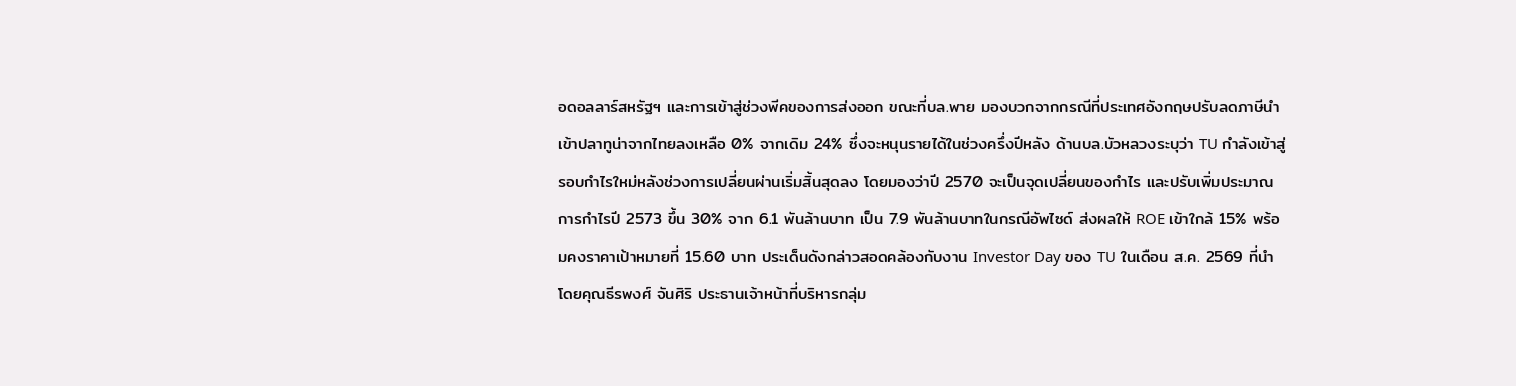อดอลลาร์สหรัฐฯ และการเข้าสู่ช่วงพีคของการส่งออก ขณะที่บล.พาย มองบวกจากกรณีที่ประเทศอังกฤษปรับลดภาษีนำเข้าปลาทูน่าจากไทยลงเหลือ 0% จากเดิม 24% ซึ่งจะหนุนรายได้ในช่วงครึ่งปีหลัง ด้านบล.บัวหลวงระบุว่า TU กำลังเข้าสู่รอบกำไรใหม่หลังช่วงการเปลี่ยนผ่านเริ่มสิ้นสุดลง โดยมองว่าปี 2570 จะเป็นจุดเปลี่ยนของกำไร และปรับเพิ่มประมาณการกำไรปี 2573 ขึ้น 30% จาก 6.1 พันล้านบาท เป็น 7.9 พันล้านบาทในกรณีอัพไซด์ ส่งผลให้ ROE เข้าใกล้ 15% พร้อมคงราคาเป้าหมายที่ 15.60 บาท ประเด็นดังกล่าวสอดคล้องกับงาน Investor Day ของ TU ในเดือน ส.ค. 2569 ที่นำโดยคุณธีรพงศ์ จันศิริ ประธานเจ้าหน้าที่บริหารกลุ่ม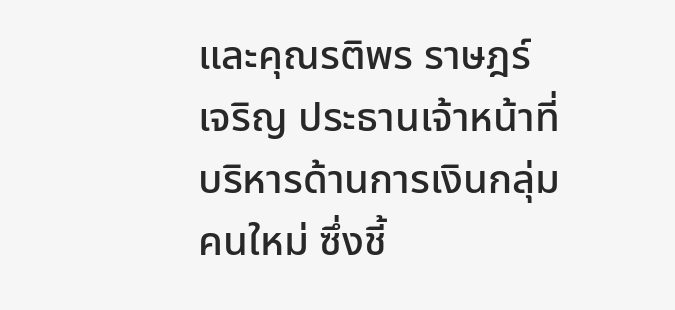และคุณรติพร ราษฎร์เจริญ ประธานเจ้าหน้าที่บริหารด้านการเงินกลุ่มคนใหม่ ซึ่งชี้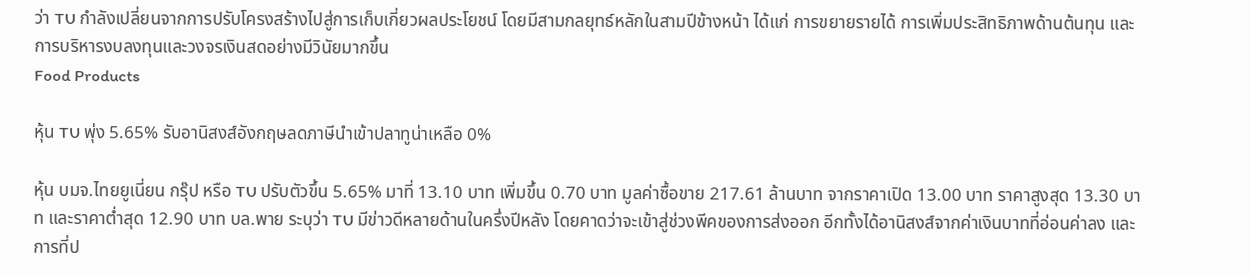ว่า TU กำลังเปลี่ยนจากการปรับโครงสร้างไปสู่การเก็บเกี่ยวผลประโยชน์ โดยมีสามกลยุทธ์หลักในสามปีข้างหน้า ได้แก่ การขยายรายได้ การเพิ่มประสิทธิภาพด้านต้นทุน และการบริหารงบลงทุนและวงจรเงินสดอย่างมีวินัยมากขึ้น
Food Products

หุ้น TU พุ่ง 5.65% รับอานิสงส์อังกฤษลดภาษีนำเข้าปลาทูน่าเหลือ 0%

หุ้น บมจ.ไทยยูเนี่ยน กรุ๊ป หรือ TU ปรับตัวขึ้น 5.65% มาที่ 13.10 บาท เพิ่มขึ้น 0.70 บาท มูลค่าซื้อขาย 217.61 ล้านบาท จากราคาเปิด 13.00 บาท ราคาสูงสุด 13.30 บาท และราคาต่ำสุด 12.90 บาท บล.พาย ระบุว่า TU มีข่าวดีหลายด้านในครึ่งปีหลัง โดยคาดว่าจะเข้าสู่ช่วงพีคของการส่งออก อีกทั้งได้อานิสงส์จากค่าเงินบาทที่อ่อนค่าลง และการที่ป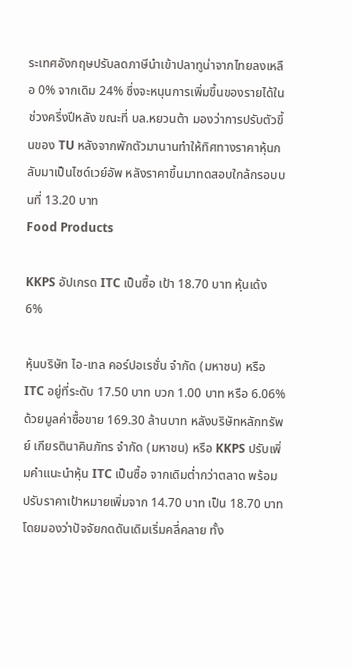ระเทศอังกฤษปรับลดภาษีนำเข้าปลาทูน่าจากไทยลงเหลือ 0% จากเดิม 24% ซึ่งจะหนุนการเพิ่มขึ้นของรายได้ในช่วงครึ่งปีหลัง ขณะที่ บล.หยวนต้า มองว่าการปรับตัวขึ้นของ TU หลังจากพักตัวมานานทำให้ทิศทางราคาหุ้นกลับมาเป็นไซด์เวย์อัพ หลังราคาขึ้นมาทดสอบใกล้กรอบบนที่ 13.20 บาท
Food Products

KKPS อัปเกรด ITC เป็นซื้อ เป้า 18.70 บาท หุ้นเด้ง 6%

หุ้นบริษัท ไอ-เทล คอร์ปอเรชั่น จำกัด (มหาชน) หรือ ITC อยู่ที่ระดับ 17.50 บาท บวก 1.00 บาท หรือ 6.06% ด้วยมูลค่าซื้อขาย 169.30 ล้านบาท หลังบริษัทหลักทรัพย์ เกียรตินาคินภัทร จำกัด (มหาชน) หรือ KKPS ปรับเพิ่มคำแนะนำหุ้น ITC เป็นซื้อ จากเดิมต่ำกว่าตลาด พร้อมปรับราคาเป้าหมายเพิ่มจาก 14.70 บาท เป็น 18.70 บาท โดยมองว่าปัจจัยกดดันเดิมเริ่มคลี่คลาย ทั้ง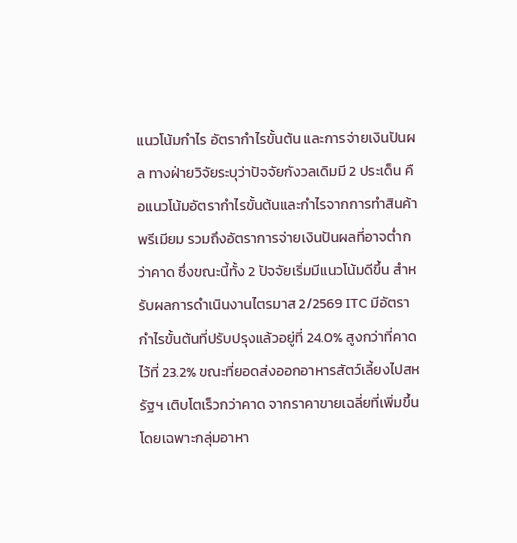แนวโน้มกำไร อัตรากำไรขั้นต้น และการจ่ายเงินปันผล ทางฝ่ายวิจัยระบุว่าปัจจัยกังวลเดิมมี 2 ประเด็น คือแนวโน้มอัตรากำไรขั้นต้นและกำไรจากการทำสินค้าพรีเมียม รวมถึงอัตราการจ่ายเงินปันผลที่อาจต่ำกว่าคาด ซึ่งขณะนี้ทั้ง 2 ปัจจัยเริ่มมีแนวโน้มดีขึ้น สำหรับผลการดำเนินงานไตรมาส 2/2569 ITC มีอัตรากำไรขั้นต้นที่ปรับปรุงแล้วอยู่ที่ 24.0% สูงกว่าที่คาดไว้ที่ 23.2% ขณะที่ยอดส่งออกอาหารสัตว์เลี้ยงไปสหรัฐฯ เติบโตเร็วกว่าคาด จากราคาขายเฉลี่ยที่เพิ่มขึ้นโดยเฉพาะกลุ่มอาหา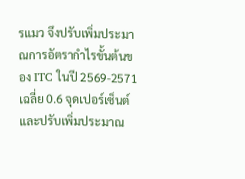รแมว จึงปรับเพิ่มประมาณการอัตรากำไรขั้นต้นของ ITC ในปี 2569-2571 เฉลี่ย 0.6 จุดเปอร์เซ็นต์ และปรับเพิ่มประมาณ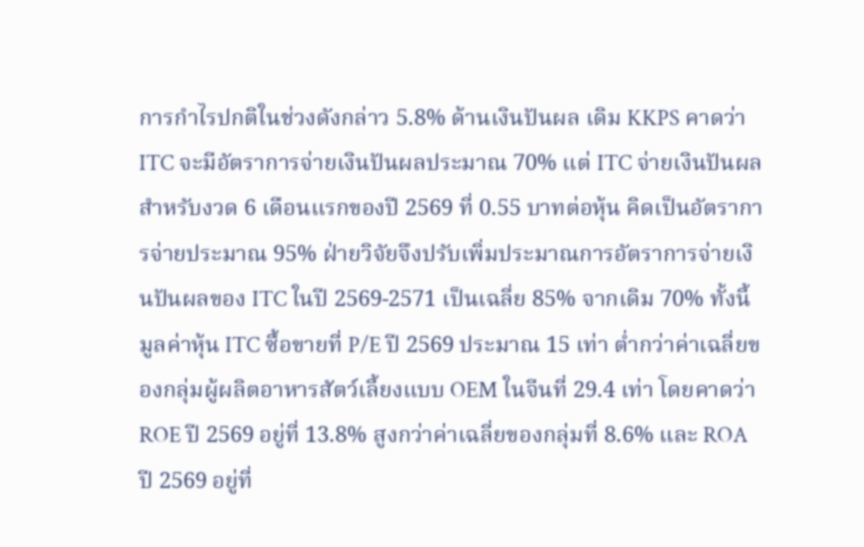การกำไรปกติในช่วงดังกล่าว 5.8% ด้านเงินปันผล เดิม KKPS คาดว่า ITC จะมีอัตราการจ่ายเงินปันผลประมาณ 70% แต่ ITC จ่ายเงินปันผลสำหรับงวด 6 เดือนแรกของปี 2569 ที่ 0.55 บาทต่อหุ้น คิดเป็นอัตราการจ่ายประมาณ 95% ฝ่ายวิจัยจึงปรับเพิ่มประมาณการอัตราการจ่ายเงินปันผลของ ITC ในปี 2569-2571 เป็นเฉลี่ย 85% จากเดิม 70% ทั้งนี้ มูลค่าหุ้น ITC ซื้อขายที่ P/E ปี 2569 ประมาณ 15 เท่า ต่ำกว่าค่าเฉลี่ยของกลุ่มผู้ผลิตอาหารสัตว์เลี้ยงแบบ OEM ในจีนที่ 29.4 เท่า โดยคาดว่า ROE ปี 2569 อยู่ที่ 13.8% สูงกว่าค่าเฉลี่ยของกลุ่มที่ 8.6% และ ROA ปี 2569 อยู่ที่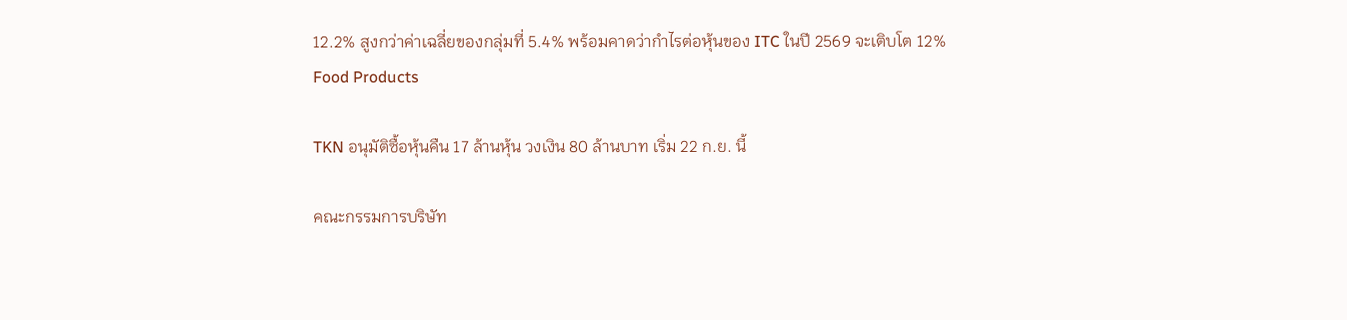12.2% สูงกว่าค่าเฉลี่ยของกลุ่มที่ 5.4% พร้อมคาดว่ากำไรต่อหุ้นของ ITC ในปี 2569 จะเติบโต 12%
Food Products

TKN อนุมัติซื้อหุ้นคืน 17 ล้านหุ้น วงเงิน 80 ล้านบาท เริ่ม 22 ก.ย. นี้

คณะกรรมการบริษัท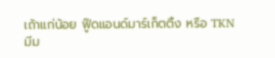เถ้าแก่น้อย ฟู๊ดแอนด์มาร์เก็ตติ้ง หรือ TKN มีม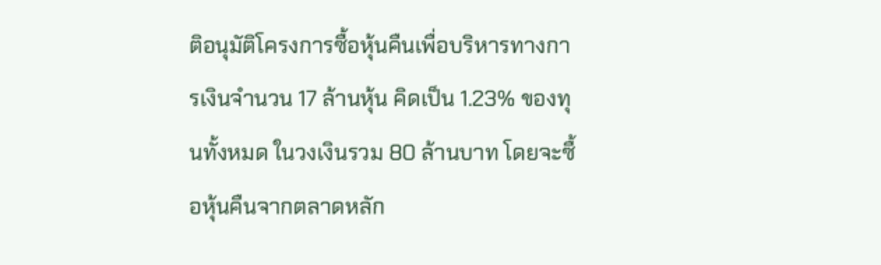ติอนุมัติโครงการซื้อหุ้นคืนเพื่อบริหารทางการเงินจำนวน 17 ล้านหุ้น คิดเป็น 1.23% ของทุนทั้งหมด ในวงเงินรวม 80 ล้านบาท โดยจะซื้อหุ้นคืนจากตลาดหลัก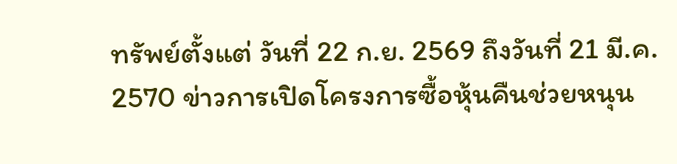ทรัพย์ตั้งแต่ วันที่ 22 ก.ย. 2569 ถึงวันที่ 21 มี.ค. 2570 ข่าวการเปิดโครงการซื้อหุ้นคืนช่วยหนุน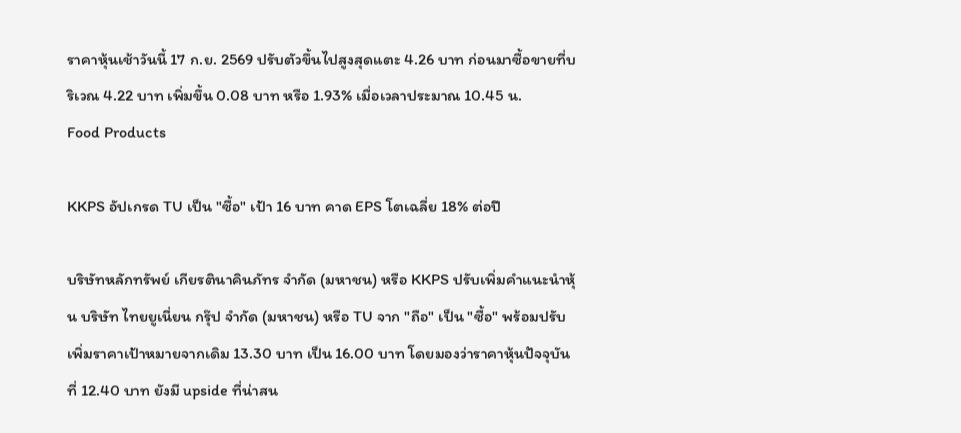ราคาหุ้นเช้าวันนี้ 17 ก.ย. 2569 ปรับตัวขึ้นไปสูงสุดแตะ 4.26 บาท ก่อนมาซื้อขายที่บริเวณ 4.22 บาท เพิ่มขึ้น 0.08 บาท หรือ 1.93% เมื่อเวลาประมาณ 10.45 น.
Food Products

KKPS อัปเกรด TU เป็น "ซื้อ" เป้า 16 บาท คาด EPS โตเฉลี่ย 18% ต่อปี

บริษัทหลักทรัพย์ เกียรตินาคินภัทร จำกัด (มหาชน) หรือ KKPS ปรับเพิ่มคำแนะนำหุ้น บริษัท ไทยยูเนี่ยน กรุ๊ป จำกัด (มหาชน) หรือ TU จาก "ถือ" เป็น "ซื้อ" พร้อมปรับเพิ่มราคาเป้าหมายจากเดิม 13.30 บาท เป็น 16.00 บาท โดยมองว่าราคาหุ้นปัจจุบันที่ 12.40 บาท ยังมี upside ที่น่าสน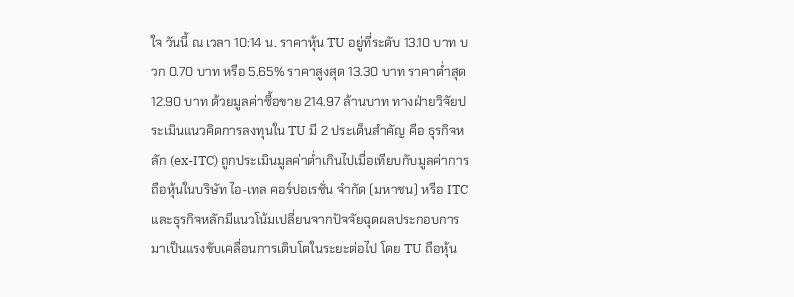ใจ วันนี้ ณ เวลา 10:14 น. ราคาหุ้น TU อยู่ที่ระดับ 13.10 บาท บวก 0.70 บาท หรือ 5.65% ราคาสูงสุด 13.30 บาท ราคาต่ำสุด 12.90 บาท ด้วยมูลค่าซื้อขาย 214.97 ล้านบาท ทางฝ่ายวิจัยประเมินแนวคิดการลงทุนใน TU มี 2 ประเด็นสำคัญ คือ ธุรกิจหลัก (ex-ITC) ถูกประเมินมูลค่าต่ำเกินไปเมื่อเทียบกับมูลค่าการถือหุ้นในบริษัท ไอ-เทล คอร์ปอเรชั่น จำกัด (มหาชน) หรือ ITC และธุรกิจหลักมีแนวโน้มเปลี่ยนจากปัจจัยฉุดผลประกอบการมาเป็นแรงขับเคลื่อนการเติบโตในระยะต่อไป โดย TU ถือหุ้น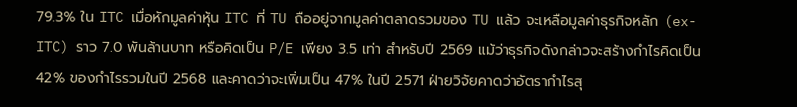79.3% ใน ITC เมื่อหักมูลค่าหุ้น ITC ที่ TU ถืออยู่จากมูลค่าตลาดรวมของ TU แล้ว จะเหลือมูลค่าธุรกิจหลัก (ex-ITC) ราว 7.0 พันล้านบาท หรือคิดเป็น P/E เพียง 3.5 เท่า สำหรับปี 2569 แม้ว่าธุรกิจดังกล่าวจะสร้างกำไรคิดเป็น 42% ของกำไรรวมในปี 2568 และคาดว่าจะเพิ่มเป็น 47% ในปี 2571 ฝ่ายวิจัยคาดว่าอัตรากำไรสุ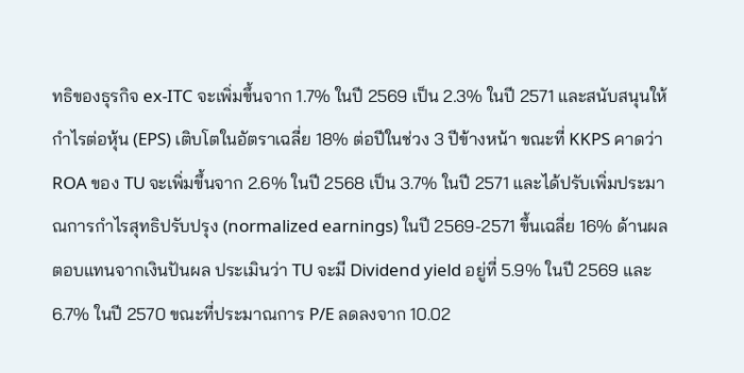ทธิของธุรกิจ ex-ITC จะเพิ่มขึ้นจาก 1.7% ในปี 2569 เป็น 2.3% ในปี 2571 และสนับสนุนให้กำไรต่อหุ้น (EPS) เติบโตในอัตราเฉลี่ย 18% ต่อปีในช่วง 3 ปีข้างหน้า ขณะที่ KKPS คาดว่า ROA ของ TU จะเพิ่มขึ้นจาก 2.6% ในปี 2568 เป็น 3.7% ในปี 2571 และได้ปรับเพิ่มประมาณการกำไรสุทธิปรับปรุง (normalized earnings) ในปี 2569-2571 ขึ้นเฉลี่ย 16% ด้านผลตอบแทนจากเงินปันผล ประเมินว่า TU จะมี Dividend yield อยู่ที่ 5.9% ในปี 2569 และ 6.7% ในปี 2570 ขณะที่ประมาณการ P/E ลดลงจาก 10.02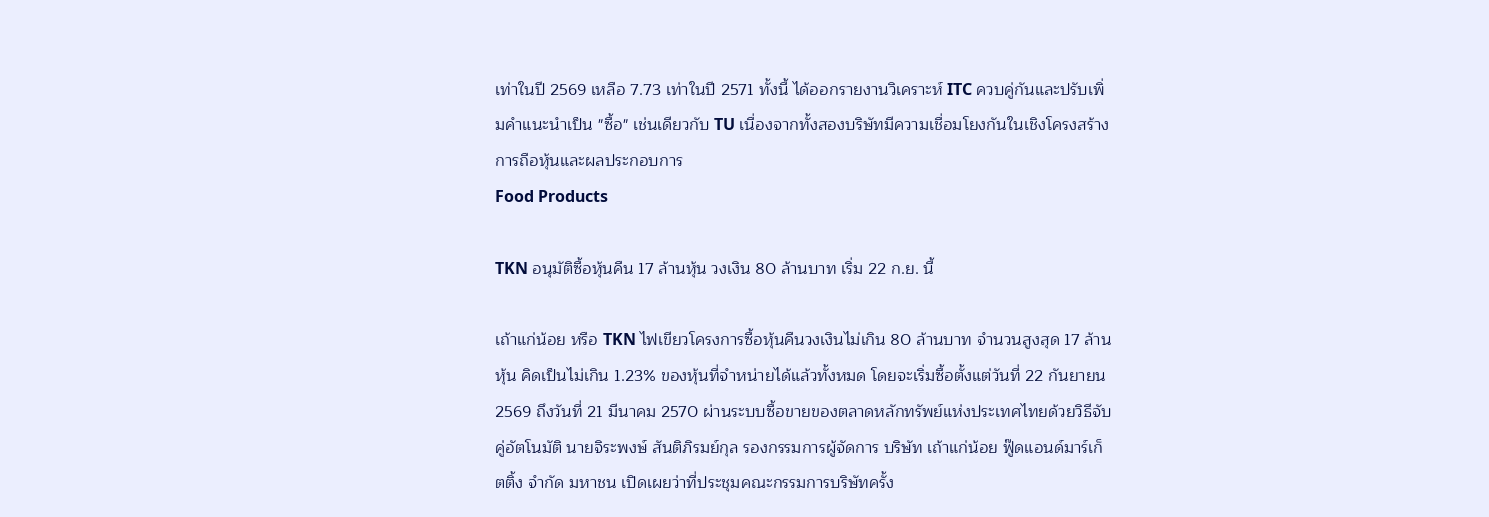เท่าในปี 2569 เหลือ 7.73 เท่าในปี 2571 ทั้งนี้ ได้ออกรายงานวิเคราะห์ ITC ควบคู่กันและปรับเพิ่มคำแนะนำเป็น "ซื้อ" เช่นเดียวกับ TU เนื่องจากทั้งสองบริษัทมีความเชื่อมโยงกันในเชิงโครงสร้างการถือหุ้นและผลประกอบการ
Food Products

TKN อนุมัติซื้อหุ้นคืน 17 ล้านหุ้น วงเงิน 80 ล้านบาท เริ่ม 22 ก.ย. นี้

เถ้าแก่น้อย หรือ TKN ไฟเขียวโครงการซื้อหุ้นคืนวงเงินไม่เกิน 80 ล้านบาท จำนวนสูงสุด 17 ล้านหุ้น คิดเป็นไม่เกิน 1.23% ของหุ้นที่จำหน่ายได้แล้วทั้งหมด โดยจะเริ่มซื้อตั้งแต่วันที่ 22 กันยายน 2569 ถึงวันที่ 21 มีนาคม 2570 ผ่านระบบซื้อขายของตลาดหลักทรัพย์แห่งประเทศไทยด้วยวิธีจับคู่อัตโนมัติ นายจิระพงษ์ สันติภิรมย์กุล รองกรรมการผู้จัดการ บริษัท เถ้าแก่น้อย ฟู๊ดแอนด์มาร์เก็ตติ้ง จำกัด มหาชน เปิดเผยว่าที่ประชุมคณะกรรมการบริษัทครั้ง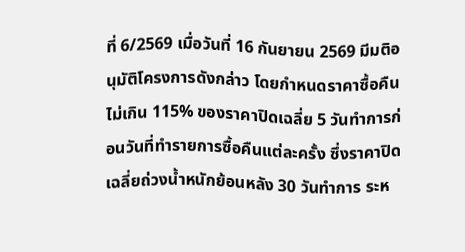ที่ 6/2569 เมื่อวันที่ 16 กันยายน 2569 มีมติอนุมัติโครงการดังกล่าว โดยกำหนดราคาซื้อคืนไม่เกิน 115% ของราคาปิดเฉลี่ย 5 วันทำการก่อนวันที่ทำรายการซื้อคืนแต่ละครั้ง ซึ่งราคาปิดเฉลี่ยถ่วงน้ำหนักย้อนหลัง 30 วันทำการ ระห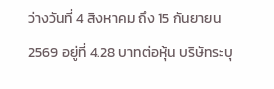ว่างวันที่ 4 สิงหาคม ถึง 15 กันยายน 2569 อยู่ที่ 4.28 บาทต่อหุ้น บริษัทระบุ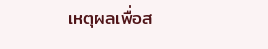เหตุผลเพื่อส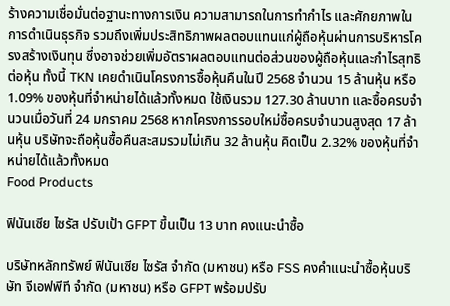ร้างความเชื่อมั่นต่อฐานะทางการเงิน ความสามารถในการทำกำไร และศักยภาพในการดำเนินธุรกิจ รวมถึงเพิ่มประสิทธิภาพผลตอบแทนแก่ผู้ถือหุ้นผ่านการบริหารโครงสร้างเงินทุน ซึ่งอาจช่วยเพิ่มอัตราผลตอบแทนต่อส่วนของผู้ถือหุ้นและกำไรสุทธิต่อหุ้น ทั้งนี้ TKN เคยดำเนินโครงการซื้อหุ้นคืนในปี 2568 จำนวน 15 ล้านหุ้น หรือ 1.09% ของหุ้นที่จำหน่ายได้แล้วทั้งหมด ใช้เงินรวม 127.30 ล้านบาท และซื้อครบจำนวนเมื่อวันที่ 24 มกราคม 2568 หากโครงการรอบใหม่ซื้อครบจำนวนสูงสุด 17 ล้านหุ้น บริษัทจะถือหุ้นซื้อคืนสะสมรวมไม่เกิน 32 ล้านหุ้น คิดเป็น 2.32% ของหุ้นที่จำหน่ายได้แล้วทั้งหมด
Food Products

ฟินันเซีย ไซรัส ปรับเป้า GFPT ขึ้นเป็น 13 บาท คงแนะนำซื้อ

บริษัทหลักทรัพย์ ฟินันเซีย ไซรัส จำกัด (มหาชน) หรือ FSS คงคำแนะนำซื้อหุ้นบริษัท จีเอฟพีที จำกัด (มหาชน) หรือ GFPT พร้อมปรับ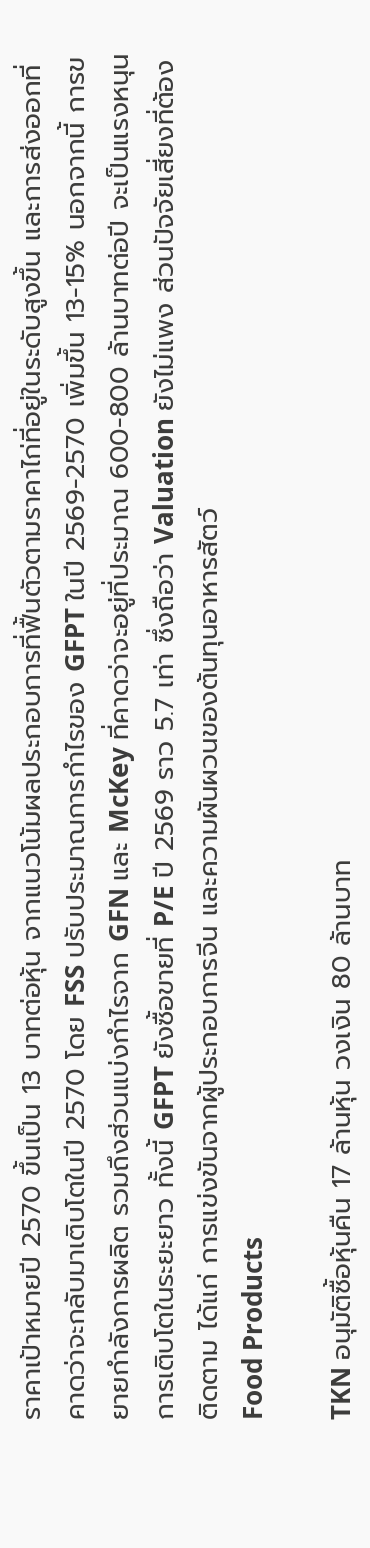ราคาเป้าหมายปี 2570 ขึ้นเป็น 13 บาทต่อหุ้น จากแนวโน้มผลประกอบการที่ฟื้นตัวตามราคาไก่ที่อยู่ในระดับสูงขึ้น และการส่งออกที่คาดว่าจะกลับมาเติบโตในปี 2570 โดย FSS ปรับประมาณการกำไรของ GFPT ในปี 2569-2570 เพิ่มขึ้น 13-15% นอกจากนี้ การขยายกำลังการผลิต รวมถึงส่วนแบ่งกำไรจาก GFN และ McKey ที่คาดว่าจะอยู่ที่ประมาณ 600-800 ล้านบาทต่อปี จะเป็นแรงหนุนการเติบโตในระยะยาว ทั้งนี้ GFPT ยังซื้อขายที่ P/E ปี 2569 ราว 5.7 เท่า ซึ่งถือว่า Valuation ยังไม่แพง ส่วนปัจจัยเสี่ยงที่ต้องติดตาม ได้แก่ การแข่งขันจากผู้ประกอบการจีน และความผันผวนของต้นทุนอาหารสัตว์
Food Products

TKN อนุมัติซื้อหุ้นคืน 17 ล้านหุ้น วงเงิน 80 ล้านบาท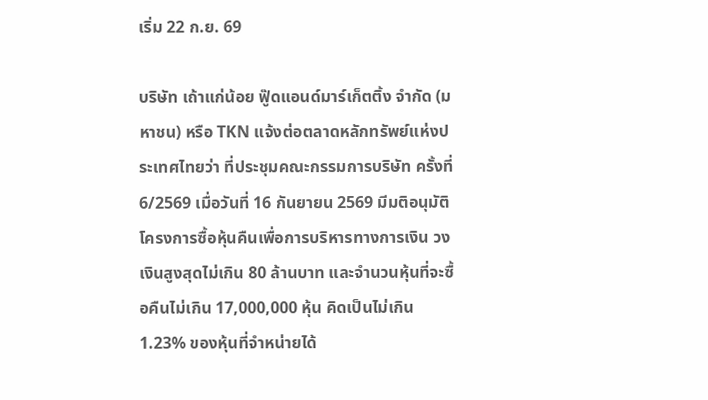เริ่ม 22 ก.ย. 69

บริษัท เถ้าแก่น้อย ฟู๊ดแอนด์มาร์เก็ตติ้ง จำกัด (มหาชน) หรือ TKN แจ้งต่อตลาดหลักทรัพย์แห่งประเทศไทยว่า ที่ประชุมคณะกรรมการบริษัท ครั้งที่ 6/2569 เมื่อวันที่ 16 กันยายน 2569 มีมติอนุมัติโครงการซื้อหุ้นคืนเพื่อการบริหารทางการเงิน วงเงินสูงสุดไม่เกิน 80 ล้านบาท และจำนวนหุ้นที่จะซื้อคืนไม่เกิน 17,000,000 หุ้น คิดเป็นไม่เกิน 1.23% ของหุ้นที่จำหน่ายได้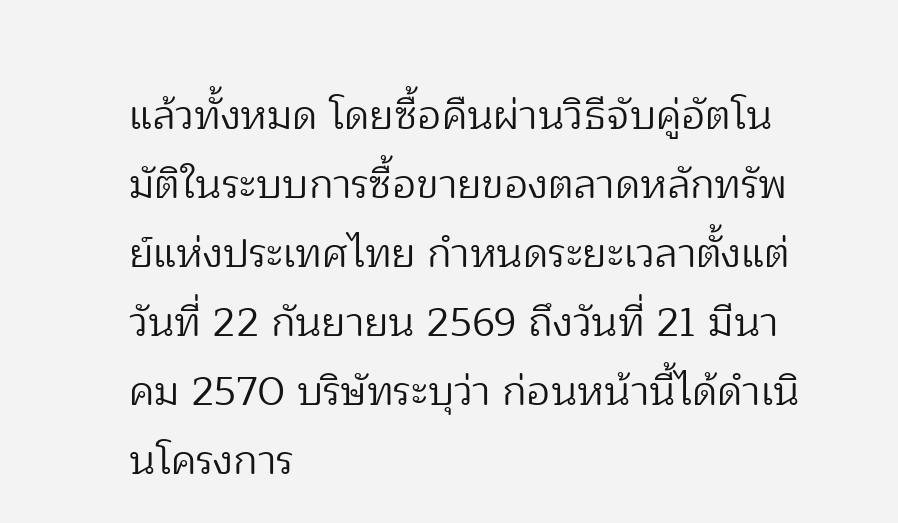แล้วทั้งหมด โดยซื้อคืนผ่านวิธีจับคู่อัตโนมัติในระบบการซื้อขายของตลาดหลักทรัพย์แห่งประเทศไทย กำหนดระยะเวลาตั้งแต่วันที่ 22 กันยายน 2569 ถึงวันที่ 21 มีนาคม 2570 บริษัทระบุว่า ก่อนหน้านี้ได้ดำเนินโครงการ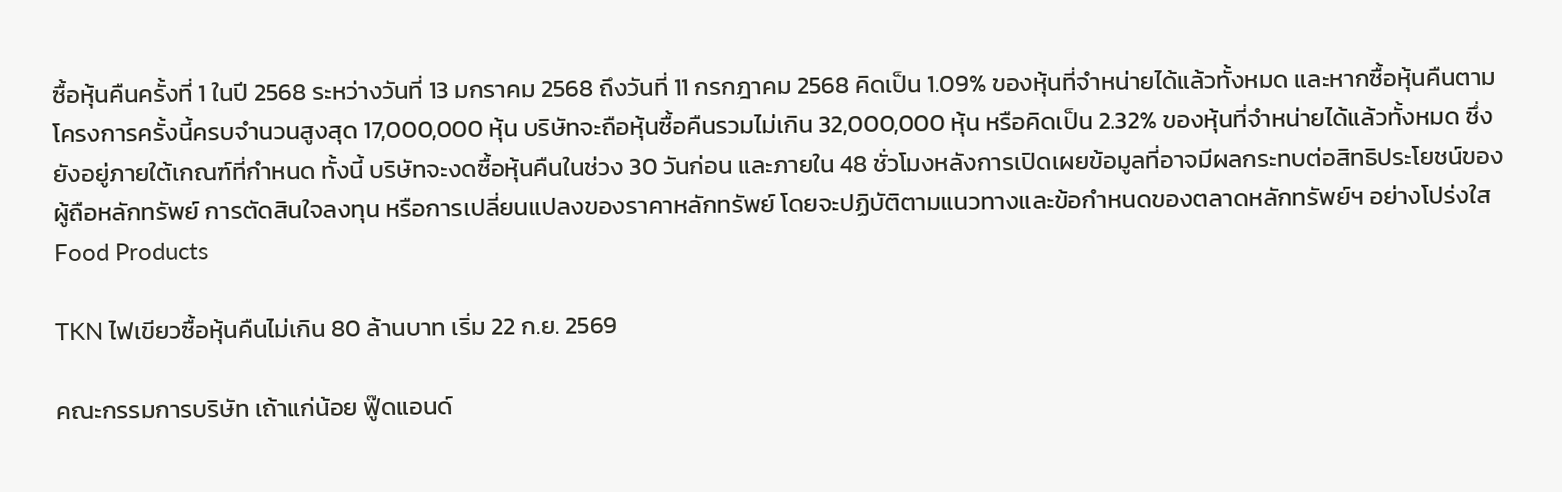ซื้อหุ้นคืนครั้งที่ 1 ในปี 2568 ระหว่างวันที่ 13 มกราคม 2568 ถึงวันที่ 11 กรกฎาคม 2568 คิดเป็น 1.09% ของหุ้นที่จำหน่ายได้แล้วทั้งหมด และหากซื้อหุ้นคืนตามโครงการครั้งนี้ครบจำนวนสูงสุด 17,000,000 หุ้น บริษัทจะถือหุ้นซื้อคืนรวมไม่เกิน 32,000,000 หุ้น หรือคิดเป็น 2.32% ของหุ้นที่จำหน่ายได้แล้วทั้งหมด ซึ่งยังอยู่ภายใต้เกณฑ์ที่กำหนด ทั้งนี้ บริษัทจะงดซื้อหุ้นคืนในช่วง 30 วันก่อน และภายใน 48 ชั่วโมงหลังการเปิดเผยข้อมูลที่อาจมีผลกระทบต่อสิทธิประโยชน์ของผู้ถือหลักทรัพย์ การตัดสินใจลงทุน หรือการเปลี่ยนแปลงของราคาหลักทรัพย์ โดยจะปฏิบัติตามแนวทางและข้อกำหนดของตลาดหลักทรัพย์ฯ อย่างโปร่งใส
Food Products

TKN ไฟเขียวซื้อหุ้นคืนไม่เกิน 80 ล้านบาท เริ่ม 22 ก.ย. 2569

คณะกรรมการบริษัท เถ้าแก่น้อย ฟู๊ดแอนด์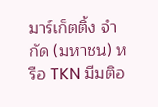มาร์เก็ตติ้ง จำกัด (มหาชน) หรือ TKN มีมติอ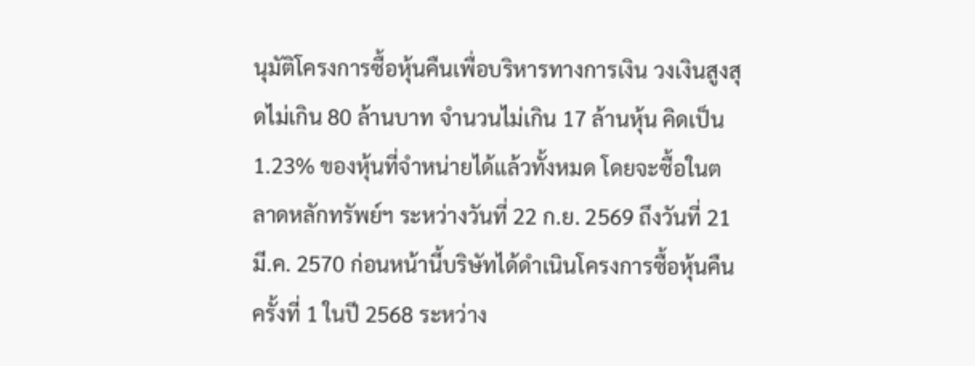นุมัติโครงการซื้อหุ้นคืนเพื่อบริหารทางการเงิน วงเงินสูงสุดไม่เกิน 80 ล้านบาท จำนวนไม่เกิน 17 ล้านหุ้น คิดเป็น 1.23% ของหุ้นที่จำหน่ายได้แล้วทั้งหมด โดยจะซื้อในตลาดหลักทรัพย์ฯ ระหว่างวันที่ 22 ก.ย. 2569 ถึงวันที่ 21 มี.ค. 2570 ก่อนหน้านี้บริษัทได้ดำเนินโครงการซื้อหุ้นคืนครั้งที่ 1 ในปี 2568 ระหว่าง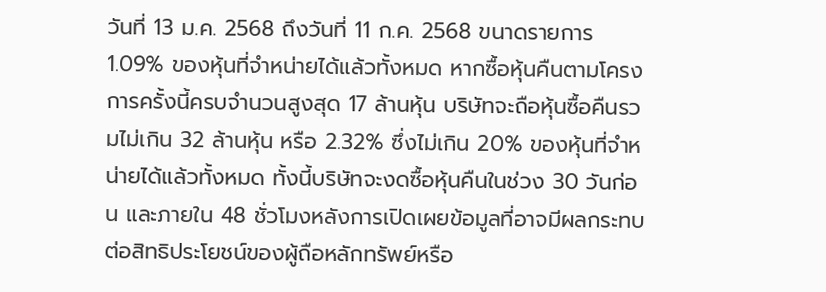วันที่ 13 ม.ค. 2568 ถึงวันที่ 11 ก.ค. 2568 ขนาดรายการ 1.09% ของหุ้นที่จำหน่ายได้แล้วทั้งหมด หากซื้อหุ้นคืนตามโครงการครั้งนี้ครบจำนวนสูงสุด 17 ล้านหุ้น บริษัทจะถือหุ้นซื้อคืนรวมไม่เกิน 32 ล้านหุ้น หรือ 2.32% ซึ่งไม่เกิน 20% ของหุ้นที่จำหน่ายได้แล้วทั้งหมด ทั้งนี้บริษัทจะงดซื้อหุ้นคืนในช่วง 30 วันก่อน และภายใน 48 ชั่วโมงหลังการเปิดเผยข้อมูลที่อาจมีผลกระทบต่อสิทธิประโยชน์ของผู้ถือหลักทรัพย์หรือ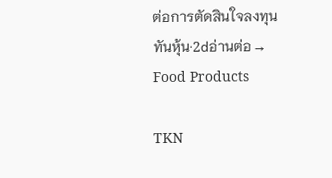ต่อการตัดสินใจลงทุน
ทันหุ้น·2dอ่านต่อ →
Food Products

TKN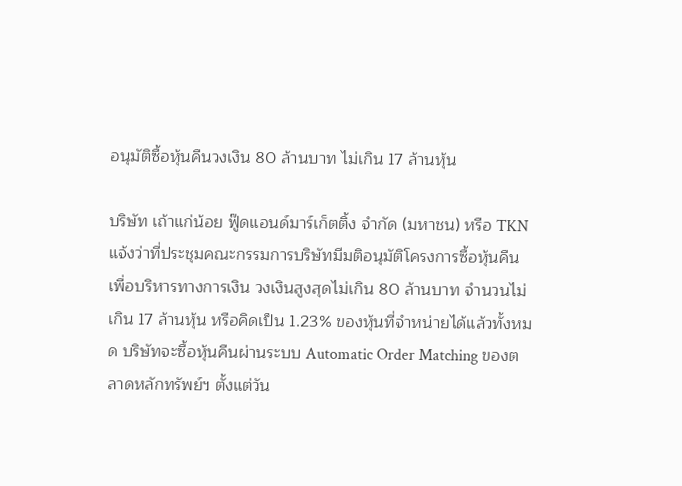อนุมัติซื้อหุ้นคืนวงเงิน 80 ล้านบาท ไม่เกิน 17 ล้านหุ้น

บริษัท เถ้าแก่น้อย ฟู๊ดแอนด์มาร์เก็ตติ้ง จำกัด (มหาชน) หรือ TKN แจ้งว่าที่ประชุมคณะกรรมการบริษัทมีมติอนุมัติโครงการซื้อหุ้นคืนเพื่อบริหารทางการเงิน วงเงินสูงสุดไม่เกิน 80 ล้านบาท จำนวนไม่เกิน 17 ล้านหุ้น หรือคิดเป็น 1.23% ของหุ้นที่จำหน่ายได้แล้วทั้งหมด บริษัทจะซื้อหุ้นคืนผ่านระบบ Automatic Order Matching ของตลาดหลักทรัพย์ฯ ตั้งแต่วัน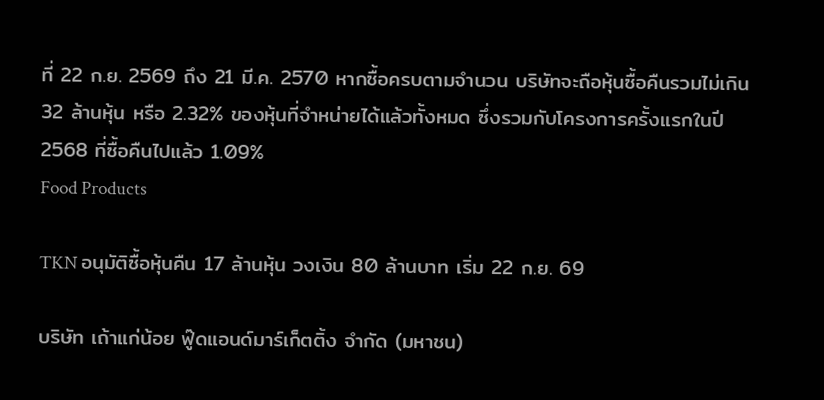ที่ 22 ก.ย. 2569 ถึง 21 มี.ค. 2570 หากซื้อครบตามจำนวน บริษัทจะถือหุ้นซื้อคืนรวมไม่เกิน 32 ล้านหุ้น หรือ 2.32% ของหุ้นที่จำหน่ายได้แล้วทั้งหมด ซึ่งรวมกับโครงการครั้งแรกในปี 2568 ที่ซื้อคืนไปแล้ว 1.09%
Food Products

TKN อนุมัติซื้อหุ้นคืน 17 ล้านหุ้น วงเงิน 80 ล้านบาท เริ่ม 22 ก.ย. 69

บริษัท เถ้าแก่น้อย ฟู๊ดแอนด์มาร์เก็ตติ้ง จำกัด (มหาชน)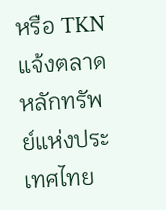หรือ TKN แจ้งตลาดหลักทรัพย์แห่งประเทศไทย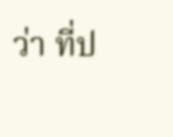ว่า ที่ป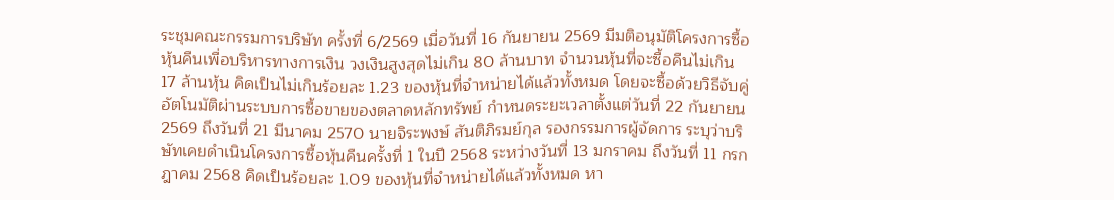ระชุมคณะกรรมการบริษัท ครั้งที่ 6/2569 เมื่อวันที่ 16 กันยายน 2569 มีมติอนุมัติโครงการซื้อหุ้นคืนเพื่อบริหารทางการเงิน วงเงินสูงสุดไม่เกิน 80 ล้านบาท จำนวนหุ้นที่จะซื้อคืนไม่เกิน 17 ล้านหุ้น คิดเป็นไม่เกินร้อยละ 1.23 ของหุ้นที่จำหน่ายได้แล้วทั้งหมด โดยจะซื้อด้วยวิธีจับคู่อัตโนมัติผ่านระบบการซื้อขายของตลาดหลักทรัพย์ กำหนดระยะเวลาตั้งแต่วันที่ 22 กันยายน 2569 ถึงวันที่ 21 มีนาคม 2570 นายจิระพงษ์ สันติภิรมย์กุล รองกรรมการผู้จัดการ ระบุว่าบริษัทเคยดำเนินโครงการซื้อหุ้นคืนครั้งที่ 1 ในปี 2568 ระหว่างวันที่ 13 มกราคม ถึงวันที่ 11 กรกฎาคม 2568 คิดเป็นร้อยละ 1.09 ของหุ้นที่จำหน่ายได้แล้วทั้งหมด หา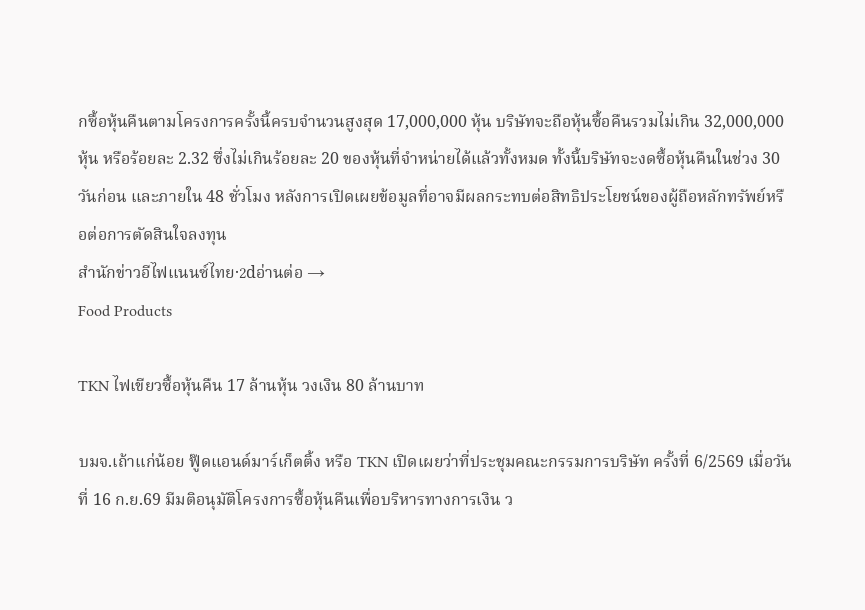กซื้อหุ้นคืนตามโครงการครั้งนี้ครบจำนวนสูงสุด 17,000,000 หุ้น บริษัทจะถือหุ้นซื้อคืนรวมไม่เกิน 32,000,000 หุ้น หรือร้อยละ 2.32 ซึ่งไม่เกินร้อยละ 20 ของหุ้นที่จำหน่ายได้แล้วทั้งหมด ทั้งนี้บริษัทจะงดซื้อหุ้นคืนในช่วง 30 วันก่อน และภายใน 48 ชั่วโมง หลังการเปิดเผยข้อมูลที่อาจมีผลกระทบต่อสิทธิประโยชน์ของผู้ถือหลักทรัพย์หรือต่อการตัดสินใจลงทุน
สำนักข่าวอีไฟแนนซ์ไทย·2dอ่านต่อ →
Food Products

TKN ไฟเขียวซื้อหุ้นคืน 17 ล้านหุ้น วงเงิน 80 ล้านบาท

บมจ.เถ้าแก่น้อย ฟู๊ดแอนด์มาร์เก็ตติ้ง หรือ TKN เปิดเผยว่าที่ประชุมคณะกรรมการบริษัท ครั้งที่ 6/2569 เมื่อวันที่ 16 ก.ย.69 มีมติอนุมัติโครงการซื้อหุ้นคืนเพื่อบริหารทางการเงิน ว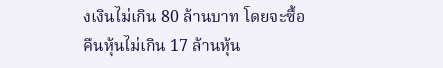งเงินไม่เกิน 80 ล้านบาท โดยจะซื้อคืนหุ้นไม่เกิน 17 ล้านหุ้น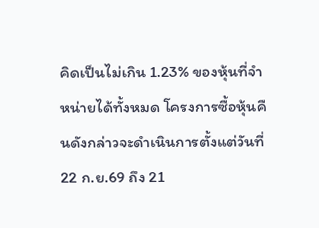คิดเป็นไม่เกิน 1.23% ของหุ้นที่จำหน่ายได้ทั้งหมด โครงการซื้อหุ้นคืนดังกล่าวจะดำเนินการตั้งแต่วันที่ 22 ก.ย.69 ถึง 21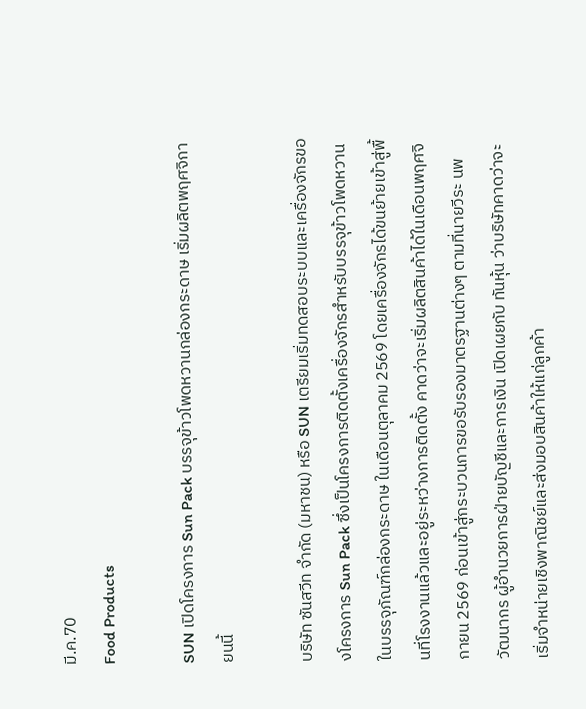มี.ค.70
Food Products

SUN เปิดโครงการ Sun Pack บรรจุข้าวโพดหวานกล่องกระดาษ เริ่มผลิตพฤศจิกายนนี้

บริษัท ซันสวีท จำกัด (มหาชน) หรือ SUN เตรียมเริ่มทดสอบระบบและเครื่องจักรของโครงการ Sun Pack ซึ่งเป็นโครงการติดตั้งเครื่องจักรสำหรับบรรจุข้าวโพดหวานในบรรจุภัณฑ์กล่องกระดาษ ในเดือนตุลาคม 2569 โดยเครื่องจักรได้ขนย้ายเข้าสู่พื้นที่โรงงานแล้วและอยู่ระหว่างการติดตั้ง คาดว่าจะเริ่มผลิตสินค้าได้ในเดือนพฤศจิกายน 2569 ก่อนเข้าสู่กระบวนการขอรับรองมาตรฐานต่างๆ ตามที่นายวีระ นพวัฒนากร ผู้อำนวยการฝ่ายบัญชีและการเงิน เปิดเผยกับ ทันหุ้น ว่าบริษัทคาดว่าจะเริ่มจำหน่ายเชิงพาณิชย์และส่งมอบสินค้าให้แก่ลูกค้า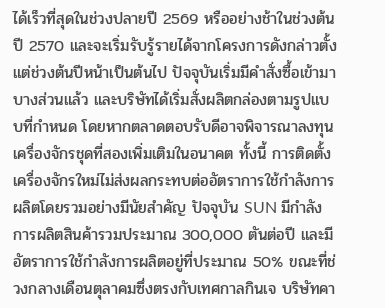ได้เร็วที่สุดในช่วงปลายปี 2569 หรืออย่างช้าในช่วงต้นปี 2570 และจะเริ่มรับรู้รายได้จากโครงการดังกล่าวตั้งแต่ช่วงต้นปีหน้าเป็นต้นไป ปัจจุบันเริ่มมีคำสั่งซื้อเข้ามาบางส่วนแล้ว และบริษัทได้เริ่มสั่งผลิตกล่องตามรูปแบบที่กำหนด โดยหากตลาดตอบรับดีอาจพิจารณาลงทุนเครื่องจักรชุดที่สองเพิ่มเติมในอนาคต ทั้งนี้ การติดตั้งเครื่องจักรใหม่ไม่ส่งผลกระทบต่ออัตราการใช้กำลังการผลิตโดยรวมอย่างมีนัยสำคัญ ปัจจุบัน SUN มีกำลังการผลิตสินค้ารวมประมาณ 300,000 ตันต่อปี และมีอัตราการใช้กำลังการผลิตอยู่ที่ประมาณ 50% ขณะที่ช่วงกลางเดือนตุลาคมซึ่งตรงกับเทศกาลกินเจ บริษัทคา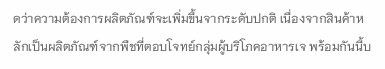ดว่าความต้องการผลิตภัณฑ์จะเพิ่มขึ้นจากระดับปกติ เนื่องจากสินค้าหลักเป็นผลิตภัณฑ์จากพืชที่ตอบโจทย์กลุ่มผู้บริโภคอาหารเจ พร้อมกันนี้บ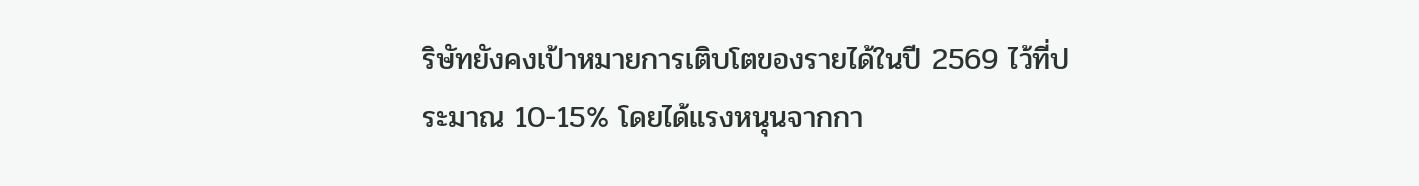ริษัทยังคงเป้าหมายการเติบโตของรายได้ในปี 2569 ไว้ที่ประมาณ 10-15% โดยได้แรงหนุนจากกา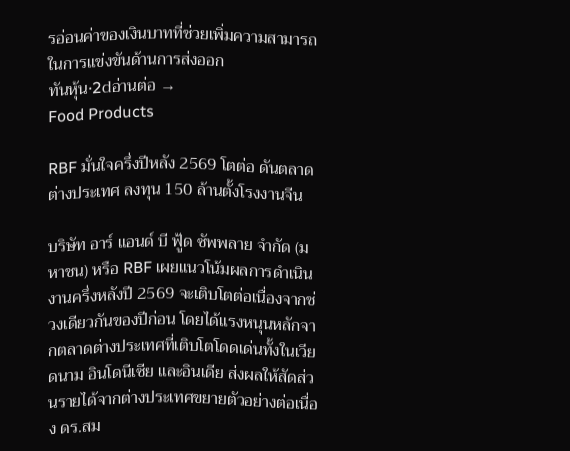รอ่อนค่าของเงินบาทที่ช่วยเพิ่มความสามารถในการแข่งขันด้านการส่งออก
ทันหุ้น·2dอ่านต่อ →
Food Products

RBF มั่นใจครึ่งปีหลัง 2569 โตต่อ ดันตลาดต่างประเทศ ลงทุน 150 ล้านตั้งโรงงานจีน

บริษัท อาร์ แอนด์ บี ฟู้ด ซัพพลาย จำกัด (มหาชน) หรือ RBF เผยแนวโน้มผลการดำเนินงานครึ่งหลังปี 2569 จะเติบโตต่อเนื่องจากช่วงเดียวกันของปีก่อน โดยได้แรงหนุนหลักจากตลาดต่างประเทศที่เติบโตโดดเด่นทั้งในเวียดนาม อินโดนีเซีย และอินเดีย ส่งผลให้สัดส่วนรายได้จากต่างประเทศขยายตัวอย่างต่อเนื่อง ดร.สม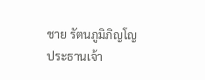ชาย รัตนภูมิภิญโญ ประธานเจ้า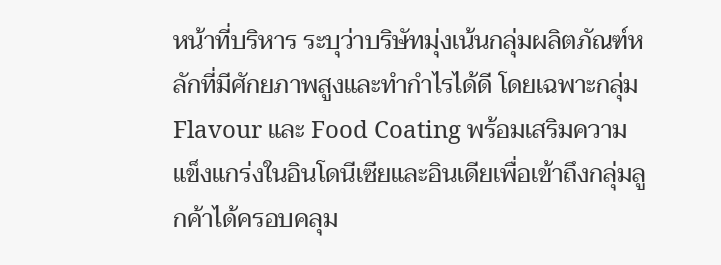หน้าที่บริหาร ระบุว่าบริษัทมุ่งเน้นกลุ่มผลิตภัณฑ์หลักที่มีศักยภาพสูงและทำกำไรได้ดี โดยเฉพาะกลุ่ม Flavour และ Food Coating พร้อมเสริมความแข็งแกร่งในอินโดนีเซียและอินเดียเพื่อเข้าถึงกลุ่มลูกค้าได้ครอบคลุม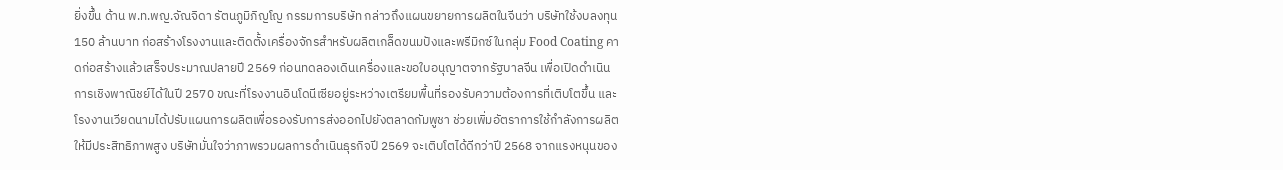ยิ่งขึ้น ด้าน พ.ท.พญ.จัณจิดา รัตนภูมิภิญโญ กรรมการบริษัท กล่าวถึงแผนขยายการผลิตในจีนว่า บริษัทใช้งบลงทุน 150 ล้านบาท ก่อสร้างโรงงานและติดตั้งเครื่องจักรสำหรับผลิตเกล็ดขนมปังและพรีมิกซ์ในกลุ่ม Food Coating คาดก่อสร้างแล้วเสร็จประมาณปลายปี 2569 ก่อนทดลองเดินเครื่องและขอใบอนุญาตจากรัฐบาลจีน เพื่อเปิดดำเนินการเชิงพาณิชย์ได้ในปี 2570 ขณะที่โรงงานอินโดนีเซียอยู่ระหว่างเตรียมพื้นที่รองรับความต้องการที่เติบโตขึ้น และโรงงานเวียดนามได้ปรับแผนการผลิตเพื่อรองรับการส่งออกไปยังตลาดกัมพูชา ช่วยเพิ่มอัตราการใช้กำลังการผลิตให้มีประสิทธิภาพสูง บริษัทมั่นใจว่าภาพรวมผลการดำเนินธุรกิจปี 2569 จะเติบโตได้ดีกว่าปี 2568 จากแรงหนุนของ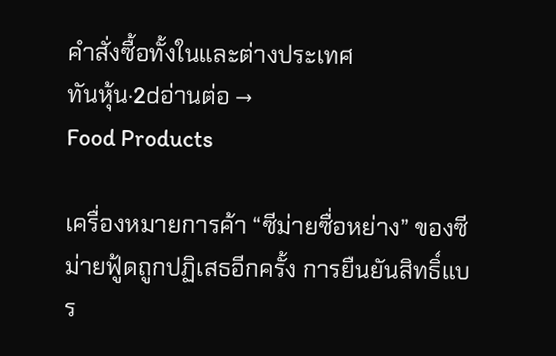คำสั่งซื้อทั้งในและต่างประเทศ
ทันหุ้น·2dอ่านต่อ →
Food Products

เครื่องหมายการค้า “ซีม่ายซื่อหย่าง” ของซีม่ายฟู้ดถูกปฏิเสธอีกครั้ง การยืนยันสิทธิ์แบร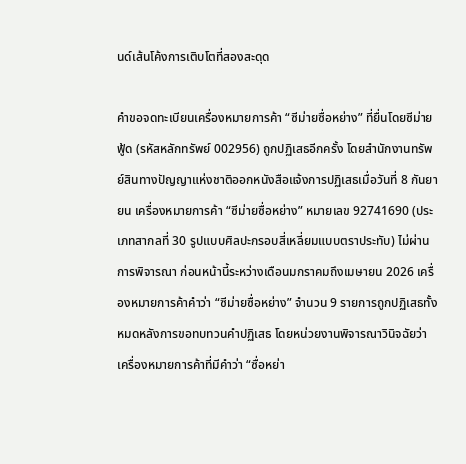นด์เส้นโค้งการเติบโตที่สองสะดุด

คำขอจดทะเบียนเครื่องหมายการค้า “ซีม่ายซื่อหย่าง” ที่ยื่นโดยซีม่ายฟู้ด (รหัสหลักทรัพย์ 002956) ถูกปฏิเสธอีกครั้ง โดยสำนักงานทรัพย์สินทางปัญญาแห่งชาติออกหนังสือแจ้งการปฏิเสธเมื่อวันที่ 8 กันยายน เครื่องหมายการค้า “ซีม่ายซื่อหย่าง” หมายเลข 92741690 (ประเภทสากลที่ 30 รูปแบบศิลปะกรอบสี่เหลี่ยมแบบตราประทับ) ไม่ผ่านการพิจารณา ก่อนหน้านี้ระหว่างเดือนมกราคมถึงเมษายน 2026 เครื่องหมายการค้าคำว่า “ซีม่ายซื่อหย่าง” จำนวน 9 รายการถูกปฏิเสธทั้งหมดหลังการขอทบทวนคำปฏิเสธ โดยหน่วยงานพิจารณาวินิจฉัยว่าเครื่องหมายการค้าที่มีคำว่า “ซื่อหย่า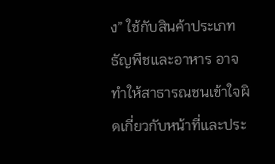ง” ใช้กับสินค้าประเภทธัญพืชและอาหาร อาจทำให้สาธารณชนเข้าใจผิดเกี่ยวกับหน้าที่และประ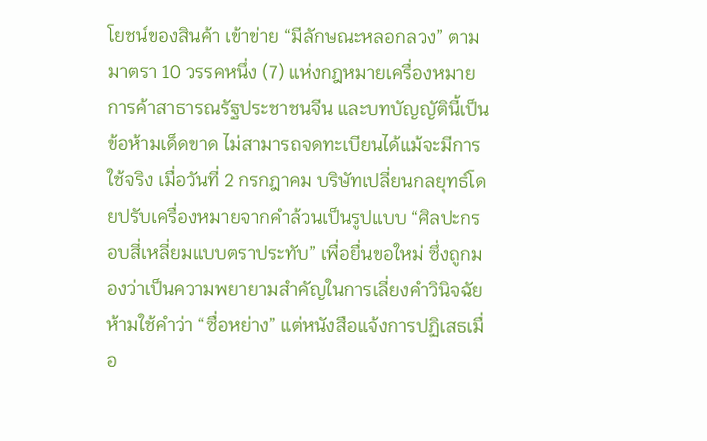โยชน์ของสินค้า เข้าข่าย “มีลักษณะหลอกลวง” ตามมาตรา 10 วรรคหนึ่ง (7) แห่งกฎหมายเครื่องหมายการค้าสาธารณรัฐประชาชนจีน และบทบัญญัตินี้เป็นข้อห้ามเด็ดขาด ไม่สามารถจดทะเบียนได้แม้จะมีการใช้จริง เมื่อวันที่ 2 กรกฎาคม บริษัทเปลี่ยนกลยุทธ์โดยปรับเครื่องหมายจากคำล้วนเป็นรูปแบบ “ศิลปะกรอบสี่เหลี่ยมแบบตราประทับ” เพื่อยื่นขอใหม่ ซึ่งถูกมองว่าเป็นความพยายามสำคัญในการเลี่ยงคำวินิจฉัยห้ามใช้คำว่า “ซื่อหย่าง” แต่หนังสือแจ้งการปฏิเสธเมื่อ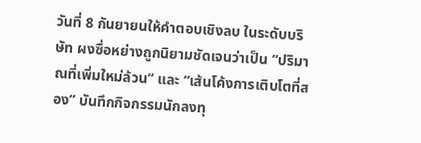วันที่ 8 กันยายนให้คำตอบเชิงลบ ในระดับบริษัท ผงซื่อหย่างถูกนิยามชัดเจนว่าเป็น “ปริมาณที่เพิ่มใหม่ล้วน” และ “เส้นโค้งการเติบโตที่สอง” บันทึกกิจกรรมนักลงทุ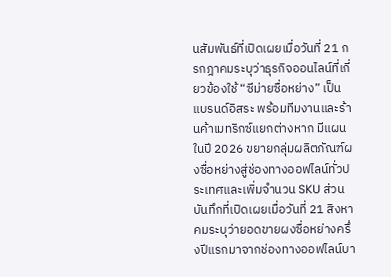นสัมพันธ์ที่เปิดเผยเมื่อวันที่ 21 กรกฎาคมระบุว่าธุรกิจออนไลน์ที่เกี่ยวข้องใช้ “ซีม่ายซื่อหย่าง” เป็นแบรนด์อิสระ พร้อมทีมงานและร้านค้าเมทริกซ์แยกต่างหาก มีแผนในปี 2026 ขยายกลุ่มผลิตภัณฑ์ผงซื่อหย่างสู่ช่องทางออฟไลน์ทั่วประเทศและเพิ่มจำนวน SKU ส่วนบันทึกที่เปิดเผยเมื่อวันที่ 21 สิงหาคมระบุว่ายอดขายผงซื่อหย่างครึ่งปีแรกมาจากช่องทางออฟไลน์บา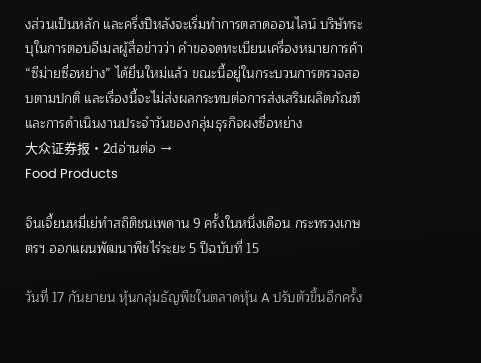งส่วนเป็นหลัก และครึ่งปีหลังจะเริ่มทำการตลาดออนไลน์ บริษัทระบุในการตอบอีเมลผู้สื่อข่าวว่า คำขอจดทะเบียนเครื่องหมายการค้า “ซีม่ายซื่อหย่าง” ได้ยื่นใหม่แล้ว ขณะนี้อยู่ในกระบวนการตรวจสอบตามปกติ และเรื่องนี้จะไม่ส่งผลกระทบต่อการส่งเสริมผลิตภัณฑ์และการดำเนินงานประจำวันของกลุ่มธุรกิจผงซื่อหย่าง
大众证券报·2dอ่านต่อ →
Food Products

จินเจี้ยนหมี่เย่ทำสถิติชนเพดาน 9 ครั้งในหนึ่งเดือน กระทรวงเกษตรฯ ออกแผนพัฒนาพืชไร่ระยะ 5 ปีฉบับที่ 15

วันที่ 17 กันยายน หุ้นกลุ่มธัญพืชในตลาดหุ้น A ปรับตัวขึ้นอีกครั้ง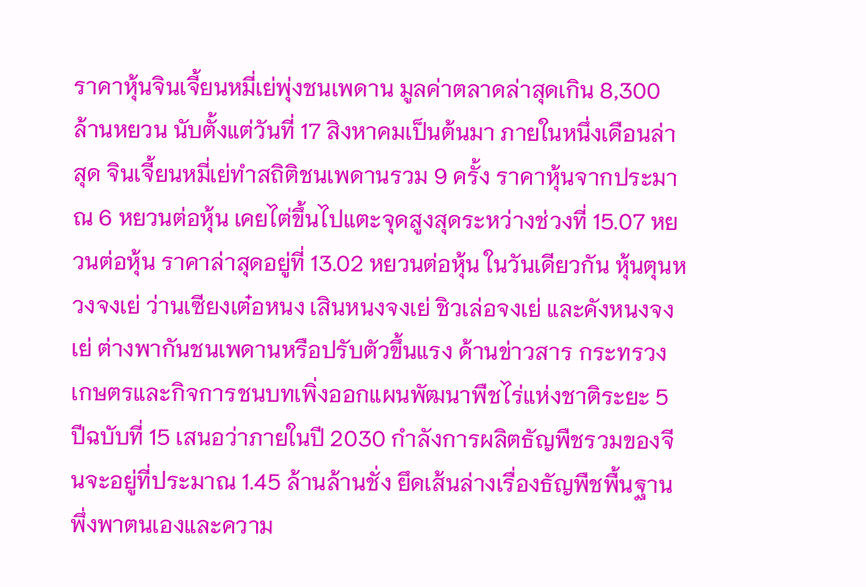ราคาหุ้นจินเจี้ยนหมี่เย่พุ่งชนเพดาน มูลค่าตลาดล่าสุดเกิน 8,300 ล้านหยวน นับตั้งแต่วันที่ 17 สิงหาคมเป็นต้นมา ภายในหนึ่งเดือนล่าสุด จินเจี้ยนหมี่เย่ทำสถิติชนเพดานรวม 9 ครั้ง ราคาหุ้นจากประมาณ 6 หยวนต่อหุ้น เคยไต่ขึ้นไปแตะจุดสูงสุดระหว่างช่วงที่ 15.07 หยวนต่อหุ้น ราคาล่าสุดอยู่ที่ 13.02 หยวนต่อหุ้น ในวันเดียวกัน หุ้นตุนหวงจงเย่ ว่านเซียงเต๋อหนง เสินหนงจงเย่ ชิวเล่อจงเย่ และคังหนงจงเย่ ต่างพากันชนเพดานหรือปรับตัวขึ้นแรง ด้านข่าวสาร กระทรวงเกษตรและกิจการชนบทเพิ่งออกแผนพัฒนาพืชไร่แห่งชาติระยะ 5 ปีฉบับที่ 15 เสนอว่าภายในปี 2030 กำลังการผลิตธัญพืชรวมของจีนจะอยู่ที่ประมาณ 1.45 ล้านล้านชั่ง ยึดเส้นล่างเรื่องธัญพืชพื้นฐานพึ่งพาตนเองและความ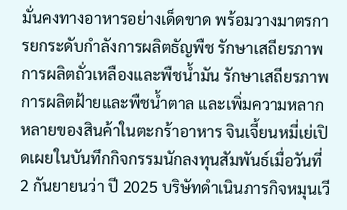มั่นคงทางอาหารอย่างเด็ดขาด พร้อมวางมาตรการยกระดับกำลังการผลิตธัญพืช รักษาเสถียรภาพการผลิตถั่วเหลืองและพืชน้ำมัน รักษาเสถียรภาพการผลิตฝ้ายและพืชน้ำตาล และเพิ่มความหลากหลายของสินค้าในตะกร้าอาหาร จินเจี้ยนหมี่เย่เปิดเผยในบันทึกกิจกรรมนักลงทุนสัมพันธ์เมื่อวันที่ 2 กันยายนว่า ปี 2025 บริษัทดำเนินภารกิจหมุนเวี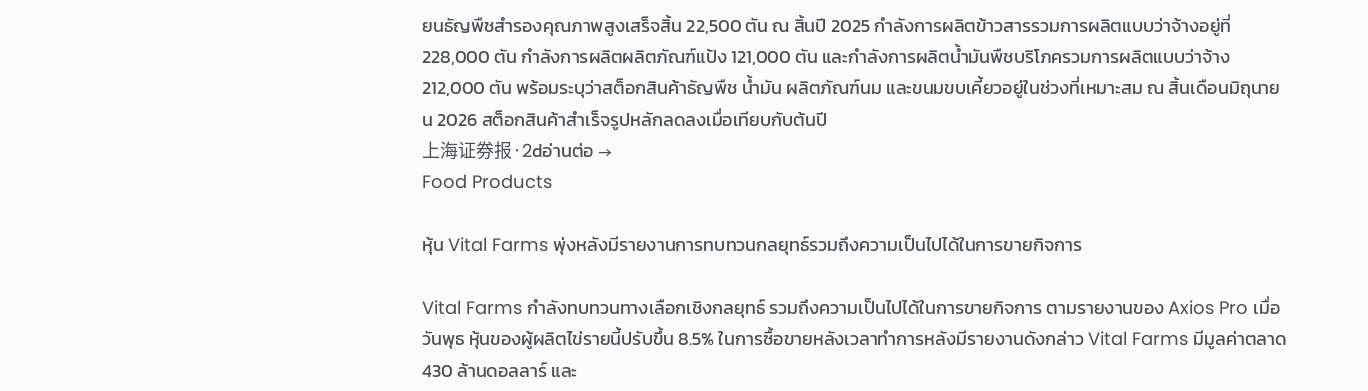ยนธัญพืชสำรองคุณภาพสูงเสร็จสิ้น 22,500 ตัน ณ สิ้นปี 2025 กำลังการผลิตข้าวสารรวมการผลิตแบบว่าจ้างอยู่ที่ 228,000 ตัน กำลังการผลิตผลิตภัณฑ์แป้ง 121,000 ตัน และกำลังการผลิตน้ำมันพืชบริโภครวมการผลิตแบบว่าจ้าง 212,000 ตัน พร้อมระบุว่าสต็อกสินค้าธัญพืช น้ำมัน ผลิตภัณฑ์นม และขนมขบเคี้ยวอยู่ในช่วงที่เหมาะสม ณ สิ้นเดือนมิถุนายน 2026 สต็อกสินค้าสำเร็จรูปหลักลดลงเมื่อเทียบกับต้นปี
上海证券报·2dอ่านต่อ →
Food Products

หุ้น Vital Farms พุ่งหลังมีรายงานการทบทวนกลยุทธ์รวมถึงความเป็นไปได้ในการขายกิจการ

Vital Farms กำลังทบทวนทางเลือกเชิงกลยุทธ์ รวมถึงความเป็นไปได้ในการขายกิจการ ตามรายงานของ Axios Pro เมื่อวันพุธ หุ้นของผู้ผลิตไข่รายนี้ปรับขึ้น 8.5% ในการซื้อขายหลังเวลาทำการหลังมีรายงานดังกล่าว Vital Farms มีมูลค่าตลาด 430 ล้านดอลลาร์ และ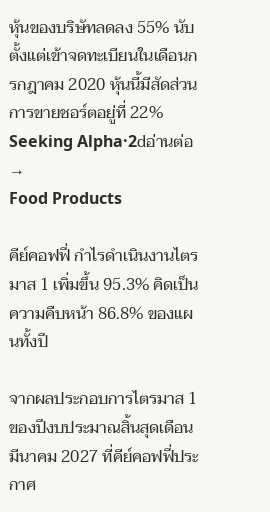หุ้นของบริษัทลดลง 55% นับตั้งแต่เข้าจดทะเบียนในเดือนกรกฎาคม 2020 หุ้นนี้มีสัดส่วนการขายชอร์ตอยู่ที่ 22%
Seeking Alpha·2dอ่านต่อ →
Food Products

คีย์คอฟฟี่ กำไรดำเนินงานไตรมาส 1 เพิ่มขึ้น 95.3% คิดเป็นความคืบหน้า 86.8% ของแผนทั้งปี

จากผลประกอบการไตรมาส 1 ของปีงบประมาณสิ้นสุดเดือนมีนาคม 2027 ที่คีย์คอฟฟี่ประกาศ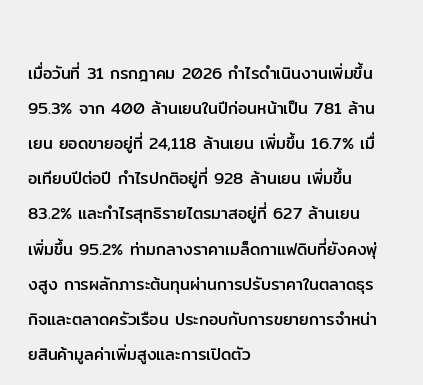เมื่อวันที่ 31 กรกฎาคม 2026 กำไรดำเนินงานเพิ่มขึ้น 95.3% จาก 400 ล้านเยนในปีก่อนหน้าเป็น 781 ล้านเยน ยอดขายอยู่ที่ 24,118 ล้านเยน เพิ่มขึ้น 16.7% เมื่อเทียบปีต่อปี กำไรปกติอยู่ที่ 928 ล้านเยน เพิ่มขึ้น 83.2% และกำไรสุทธิรายไตรมาสอยู่ที่ 627 ล้านเยน เพิ่มขึ้น 95.2% ท่ามกลางราคาเมล็ดกาแฟดิบที่ยังคงพุ่งสูง การผลักภาระต้นทุนผ่านการปรับราคาในตลาดธุรกิจและตลาดครัวเรือน ประกอบกับการขยายการจำหน่ายสินค้ามูลค่าเพิ่มสูงและการเปิดตัว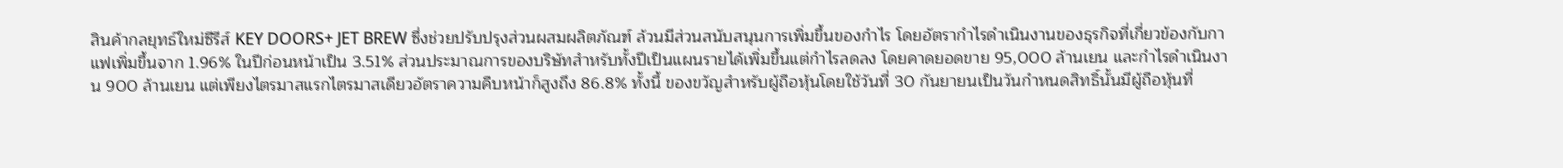สินค้ากลยุทธ์ใหม่ซีรีส์ KEY DOORS+ JET BREW ซึ่งช่วยปรับปรุงส่วนผสมผลิตภัณฑ์ ล้วนมีส่วนสนับสนุนการเพิ่มขึ้นของกำไร โดยอัตรากำไรดำเนินงานของธุรกิจที่เกี่ยวข้องกับกาแฟเพิ่มขึ้นจาก 1.96% ในปีก่อนหน้าเป็น 3.51% ส่วนประมาณการของบริษัทสำหรับทั้งปีเป็นแผนรายได้เพิ่มขึ้นแต่กำไรลดลง โดยคาดยอดขาย 95,000 ล้านเยน และกำไรดำเนินงาน 900 ล้านเยน แต่เพียงไตรมาสแรกไตรมาสเดียวอัตราความคืบหน้าก็สูงถึง 86.8% ทั้งนี้ ของขวัญสำหรับผู้ถือหุ้นโดยใช้วันที่ 30 กันยายนเป็นวันกำหนดสิทธิ์นั้นมีผู้ถือหุ้นที่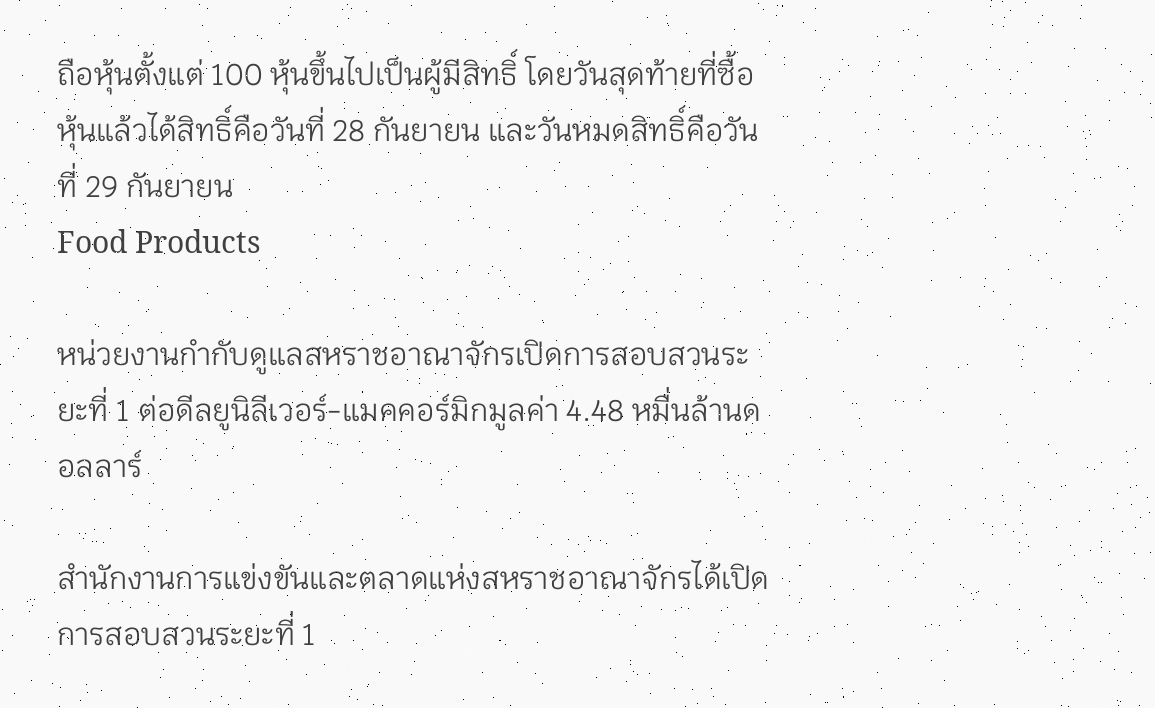ถือหุ้นตั้งแต่ 100 หุ้นขึ้นไปเป็นผู้มีสิทธิ์ โดยวันสุดท้ายที่ซื้อหุ้นแล้วได้สิทธิ์คือวันที่ 28 กันยายน และวันหมดสิทธิ์คือวันที่ 29 กันยายน
Food Products

หน่วยงานกำกับดูแลสหราชอาณาจักรเปิดการสอบสวนระยะที่ 1 ต่อดีลยูนิลีเวอร์-แมคคอร์มิกมูลค่า 4.48 หมื่นล้านดอลลาร์

สำนักงานการแข่งขันและตลาดแห่งสหราชอาณาจักรได้เปิดการสอบสวนระยะที่ 1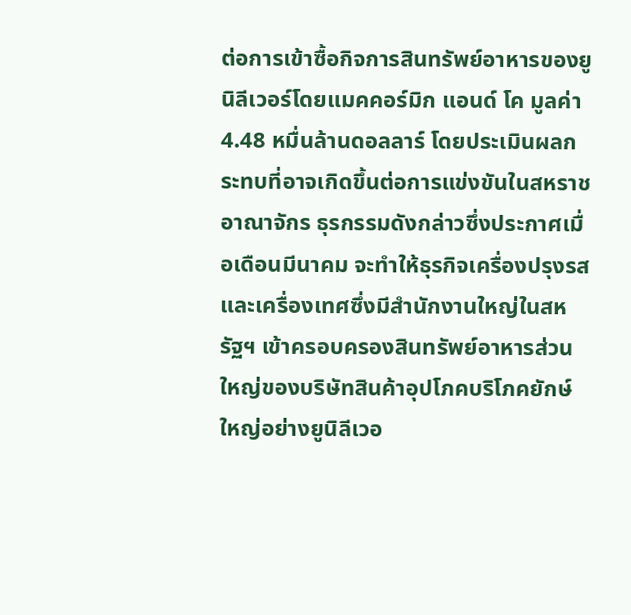ต่อการเข้าซื้อกิจการสินทรัพย์อาหารของยูนิลีเวอร์โดยแมคคอร์มิก แอนด์ โค มูลค่า 4.48 หมื่นล้านดอลลาร์ โดยประเมินผลกระทบที่อาจเกิดขึ้นต่อการแข่งขันในสหราชอาณาจักร ธุรกรรมดังกล่าวซึ่งประกาศเมื่อเดือนมีนาคม จะทำให้ธุรกิจเครื่องปรุงรสและเครื่องเทศซึ่งมีสำนักงานใหญ่ในสหรัฐฯ เข้าครอบครองสินทรัพย์อาหารส่วนใหญ่ของบริษัทสินค้าอุปโภคบริโภคยักษ์ใหญ่อย่างยูนิลีเวอ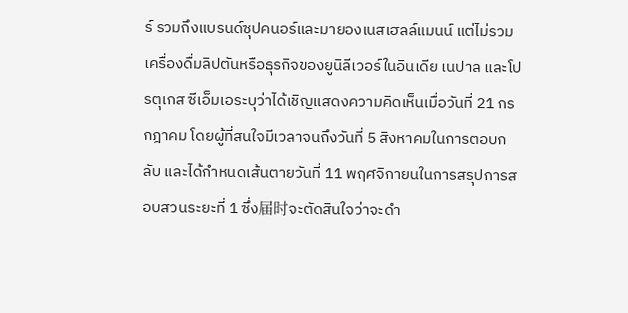ร์ รวมถึงแบรนด์ซุปคนอร์และมายองเนสเฮลล์แมนน์ แต่ไม่รวมเครื่องดื่มลิปตันหรือธุรกิจของยูนิลีเวอร์ในอินเดีย เนปาล และโปรตุเกส ซีเอ็มเอระบุว่าได้เชิญแสดงความคิดเห็นเมื่อวันที่ 21 กรกฎาคม โดยผู้ที่สนใจมีเวลาจนถึงวันที่ 5 สิงหาคมในการตอบกลับ และได้กำหนดเส้นตายวันที่ 11 พฤศจิกายนในการสรุปการสอบสวนระยะที่ 1 ซึ่ง届时จะตัดสินใจว่าจะดำ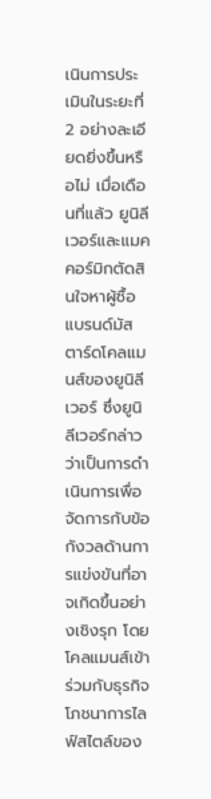เนินการประเมินในระยะที่ 2 อย่างละเอียดยิ่งขึ้นหรือไม่ เมื่อเดือนที่แล้ว ยูนิลีเวอร์และแมคคอร์มิกตัดสินใจหาผู้ซื้อแบรนด์มัสตาร์ดโคลแมนส์ของยูนิลีเวอร์ ซึ่งยูนิลีเวอร์กล่าวว่าเป็นการดำเนินการเพื่อจัดการกับข้อกังวลด้านการแข่งขันที่อาจเกิดขึ้นอย่างเชิงรุก โดยโคลแมนส์เข้าร่วมกับธุรกิจโภชนาการไลฟ์สไตล์ของ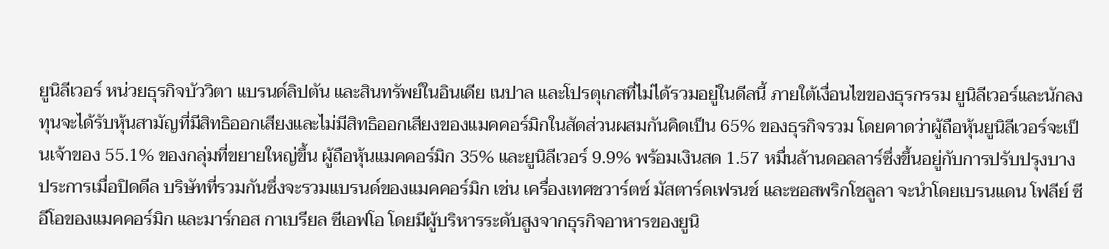ยูนิลีเวอร์ หน่วยธุรกิจบัววิตา แบรนด์ลิปตัน และสินทรัพย์ในอินเดีย เนปาล และโปรตุเกสที่ไม่ได้รวมอยู่ในดีลนี้ ภายใต้เงื่อนไขของธุรกรรม ยูนิลีเวอร์และนักลงทุนจะได้รับหุ้นสามัญที่มีสิทธิออกเสียงและไม่มีสิทธิออกเสียงของแมคคอร์มิกในสัดส่วนผสมกันคิดเป็น 65% ของธุรกิจรวม โดยคาดว่าผู้ถือหุ้นยูนิลีเวอร์จะเป็นเจ้าของ 55.1% ของกลุ่มที่ขยายใหญ่ขึ้น ผู้ถือหุ้นแมคคอร์มิก 35% และยูนิลีเวอร์ 9.9% พร้อมเงินสด 1.57 หมื่นล้านดอลลาร์ซึ่งขึ้นอยู่กับการปรับปรุงบางประการเมื่อปิดดีล บริษัทที่รวมกันซึ่งจะรวมแบรนด์ของแมคคอร์มิก เช่น เครื่องเทศชวาร์ตซ์ มัสตาร์ดเฟรนช์ และซอสพริกโชลูลา จะนำโดยเบรนแดน โฟลีย์ ซีอีโอของแมคคอร์มิก และมาร์กอส กาเบรียล ซีเอฟโอ โดยมีผู้บริหารระดับสูงจากธุรกิจอาหารของยูนิ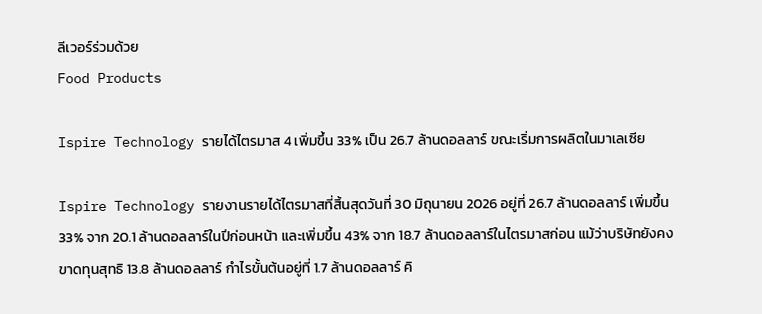ลีเวอร์ร่วมด้วย
Food Products

Ispire Technology รายได้ไตรมาส 4 เพิ่มขึ้น 33% เป็น 26.7 ล้านดอลลาร์ ขณะเริ่มการผลิตในมาเลเซีย

Ispire Technology รายงานรายได้ไตรมาสที่สิ้นสุดวันที่ 30 มิถุนายน 2026 อยู่ที่ 26.7 ล้านดอลลาร์ เพิ่มขึ้น 33% จาก 20.1 ล้านดอลลาร์ในปีก่อนหน้า และเพิ่มขึ้น 43% จาก 18.7 ล้านดอลลาร์ในไตรมาสก่อน แม้ว่าบริษัทยังคงขาดทุนสุทธิ 13.8 ล้านดอลลาร์ กำไรขั้นต้นอยู่ที่ 1.7 ล้านดอลลาร์ คิ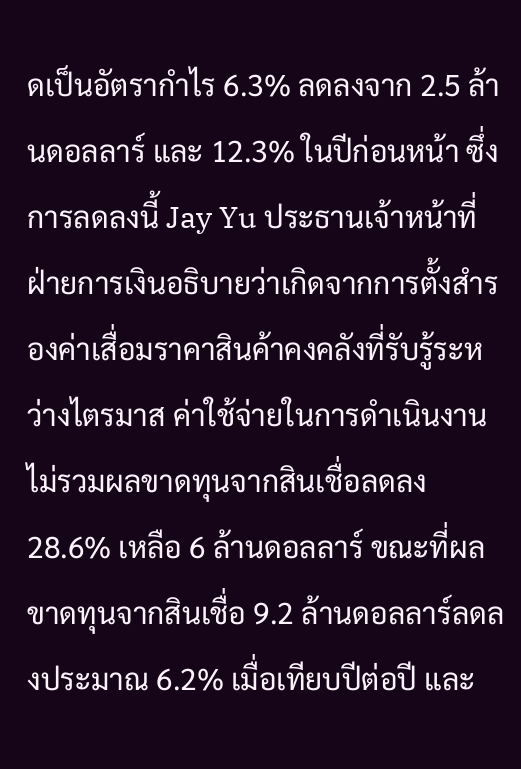ดเป็นอัตรากำไร 6.3% ลดลงจาก 2.5 ล้านดอลลาร์ และ 12.3% ในปีก่อนหน้า ซึ่งการลดลงนี้ Jay Yu ประธานเจ้าหน้าที่ฝ่ายการเงินอธิบายว่าเกิดจากการตั้งสำรองค่าเสื่อมราคาสินค้าคงคลังที่รับรู้ระหว่างไตรมาส ค่าใช้จ่ายในการดำเนินงานไม่รวมผลขาดทุนจากสินเชื่อลดลง 28.6% เหลือ 6 ล้านดอลลาร์ ขณะที่ผลขาดทุนจากสินเชื่อ 9.2 ล้านดอลลาร์ลดลงประมาณ 6.2% เมื่อเทียบปีต่อปี และ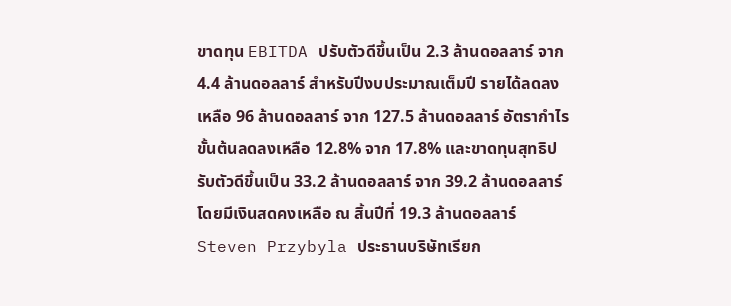ขาดทุน EBITDA ปรับตัวดีขึ้นเป็น 2.3 ล้านดอลลาร์ จาก 4.4 ล้านดอลลาร์ สำหรับปีงบประมาณเต็มปี รายได้ลดลงเหลือ 96 ล้านดอลลาร์ จาก 127.5 ล้านดอลลาร์ อัตรากำไรขั้นต้นลดลงเหลือ 12.8% จาก 17.8% และขาดทุนสุทธิปรับตัวดีขึ้นเป็น 33.2 ล้านดอลลาร์ จาก 39.2 ล้านดอลลาร์ โดยมีเงินสดคงเหลือ ณ สิ้นปีที่ 19.3 ล้านดอลลาร์ Steven Przybyla ประธานบริษัทเรียก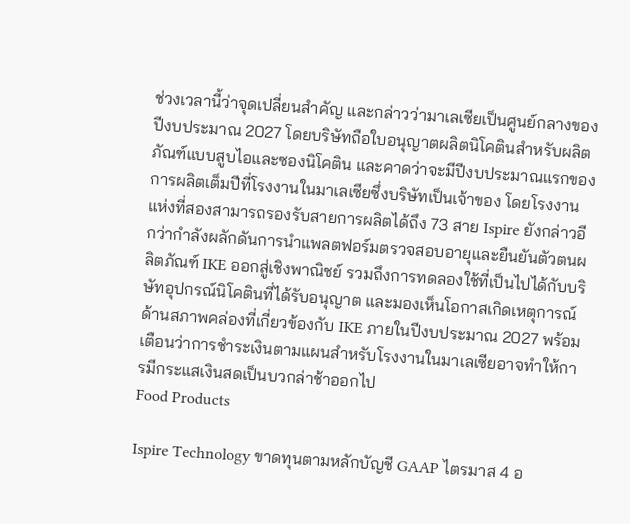ช่วงเวลานี้ว่าจุดเปลี่ยนสำคัญ และกล่าวว่ามาเลเซียเป็นศูนย์กลางของปีงบประมาณ 2027 โดยบริษัทถือใบอนุญาตผลิตนิโคตินสำหรับผลิตภัณฑ์แบบสูบไอและซองนิโคติน และคาดว่าจะมีปีงบประมาณแรกของการผลิตเต็มปีที่โรงงานในมาเลเซียซึ่งบริษัทเป็นเจ้าของ โดยโรงงานแห่งที่สองสามารถรองรับสายการผลิตได้ถึง 73 สาย Ispire ยังกล่าวอีกว่ากำลังผลักดันการนำแพลตฟอร์มตรวจสอบอายุและยืนยันตัวตนผลิตภัณฑ์ IKE ออกสู่เชิงพาณิชย์ รวมถึงการทดลองใช้ที่เป็นไปได้กับบริษัทอุปกรณ์นิโคตินที่ได้รับอนุญาต และมองเห็นโอกาสเกิดเหตุการณ์ด้านสภาพคล่องที่เกี่ยวข้องกับ IKE ภายในปีงบประมาณ 2027 พร้อมเตือนว่าการชำระเงินตามแผนสำหรับโรงงานในมาเลเซียอาจทำให้การมีกระแสเงินสดเป็นบวกล่าช้าออกไป
Food Products

Ispire Technology ขาดทุนตามหลักบัญชี GAAP ไตรมาส 4 อ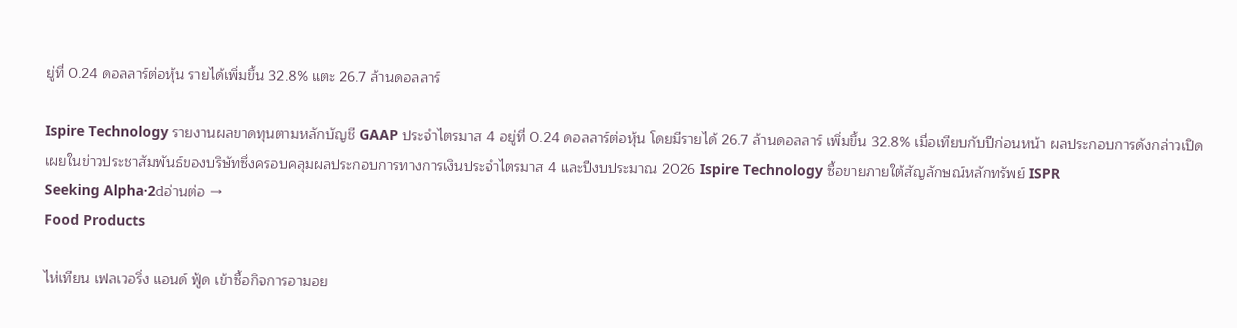ยู่ที่ 0.24 ดอลลาร์ต่อหุ้น รายได้เพิ่มขึ้น 32.8% แตะ 26.7 ล้านดอลลาร์

Ispire Technology รายงานผลขาดทุนตามหลักบัญชี GAAP ประจำไตรมาส 4 อยู่ที่ 0.24 ดอลลาร์ต่อหุ้น โดยมีรายได้ 26.7 ล้านดอลลาร์ เพิ่มขึ้น 32.8% เมื่อเทียบกับปีก่อนหน้า ผลประกอบการดังกล่าวเปิดเผยในข่าวประชาสัมพันธ์ของบริษัทซึ่งครอบคลุมผลประกอบการทางการเงินประจำไตรมาส 4 และปีงบประมาณ 2026 Ispire Technology ซื้อขายภายใต้สัญลักษณ์หลักทรัพย์ ISPR
Seeking Alpha·2dอ่านต่อ →
Food Products

ไห่เทียน เฟลเวอริ่ง แอนด์ ฟู้ด เข้าซื้อกิจการอามอย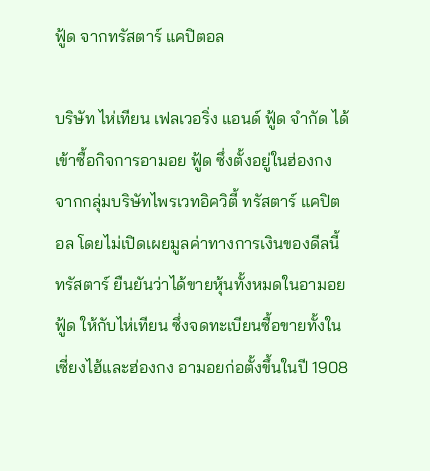ฟู้ด จากทรัสตาร์ แคปิตอล

บริษัท ไห่เทียน เฟลเวอริ่ง แอนด์ ฟู้ด จำกัด ได้เข้าซื้อกิจการอามอย ฟู้ด ซึ่งตั้งอยู่ในฮ่องกง จากกลุ่มบริษัทไพรเวทอิควิตี้ ทรัสตาร์ แคปิตอล โดยไม่เปิดเผยมูลค่าทางการเงินของดีลนี้ ทรัสตาร์ ยืนยันว่าได้ขายหุ้นทั้งหมดในอามอย ฟู้ด ให้กับไห่เทียน ซึ่งจดทะเบียนซื้อขายทั้งในเซี่ยงไฮ้และฮ่องกง อามอยก่อตั้งขึ้นในปี 1908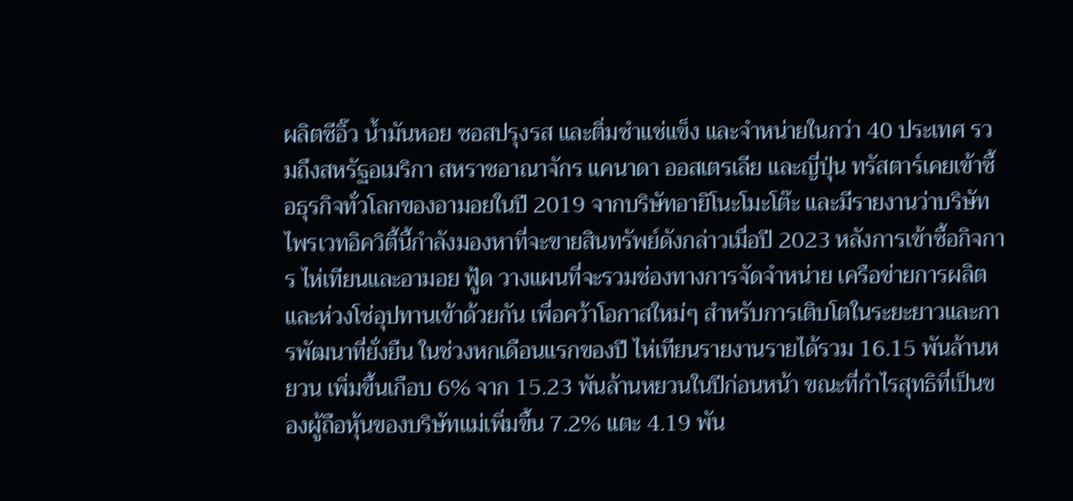ผลิตซีอิ๊ว น้ำมันหอย ซอสปรุงรส และติ่มซำแช่แข็ง และจำหน่ายในกว่า 40 ประเทศ รวมถึงสหรัฐอเมริกา สหราชอาณาจักร แคนาดา ออสเตรเลีย และญี่ปุ่น ทรัสตาร์เคยเข้าซื้อธุรกิจทั่วโลกของอามอยในปี 2019 จากบริษัทอายิโนะโมะโต๊ะ และมีรายงานว่าบริษัทไพรเวทอิควิตี้นี้กำลังมองหาที่จะขายสินทรัพย์ดังกล่าวเมื่อปี 2023 หลังการเข้าซื้อกิจการ ไห่เทียนและอามอย ฟู้ด วางแผนที่จะรวมช่องทางการจัดจำหน่าย เครือข่ายการผลิต และห่วงโซ่อุปทานเข้าด้วยกัน เพื่อคว้าโอกาสใหม่ๆ สำหรับการเติบโตในระยะยาวและการพัฒนาที่ยั่งยืน ในช่วงหกเดือนแรกของปี ไห่เทียนรายงานรายได้รวม 16.15 พันล้านหยวน เพิ่มขึ้นเกือบ 6% จาก 15.23 พันล้านหยวนในปีก่อนหน้า ขณะที่กำไรสุทธิที่เป็นของผู้ถือหุ้นของบริษัทแม่เพิ่มขึ้น 7.2% แตะ 4.19 พัน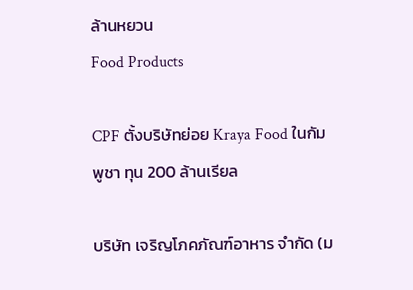ล้านหยวน
Food Products

CPF ตั้งบริษัทย่อย Kraya Food ในกัมพูชา ทุน 200 ล้านเรียล

บริษัท เจริญโภคภัณฑ์อาหาร จำกัด (ม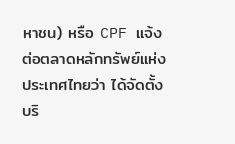หาชน) หรือ CPF แจ้งต่อตลาดหลักทรัพย์แห่งประเทศไทยว่า ได้จัดตั้งบริ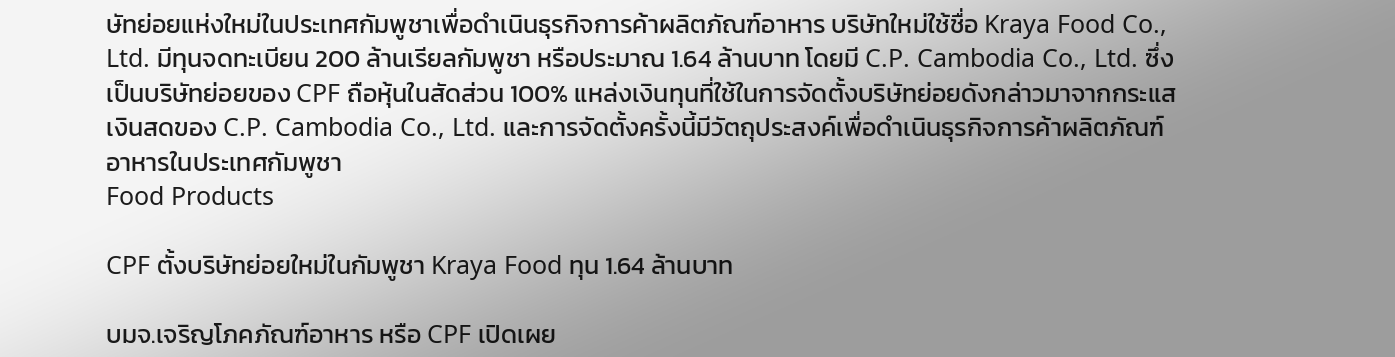ษัทย่อยแห่งใหม่ในประเทศกัมพูชาเพื่อดำเนินธุรกิจการค้าผลิตภัณฑ์อาหาร บริษัทใหม่ใช้ชื่อ Kraya Food Co., Ltd. มีทุนจดทะเบียน 200 ล้านเรียลกัมพูชา หรือประมาณ 1.64 ล้านบาท โดยมี C.P. Cambodia Co., Ltd. ซึ่งเป็นบริษัทย่อยของ CPF ถือหุ้นในสัดส่วน 100% แหล่งเงินทุนที่ใช้ในการจัดตั้งบริษัทย่อยดังกล่าวมาจากกระแสเงินสดของ C.P. Cambodia Co., Ltd. และการจัดตั้งครั้งนี้มีวัตถุประสงค์เพื่อดำเนินธุรกิจการค้าผลิตภัณฑ์อาหารในประเทศกัมพูชา
Food Products

CPF ตั้งบริษัทย่อยใหม่ในกัมพูชา Kraya Food ทุน 1.64 ล้านบาท

บมจ.เจริญโภคภัณฑ์อาหาร หรือ CPF เปิดเผย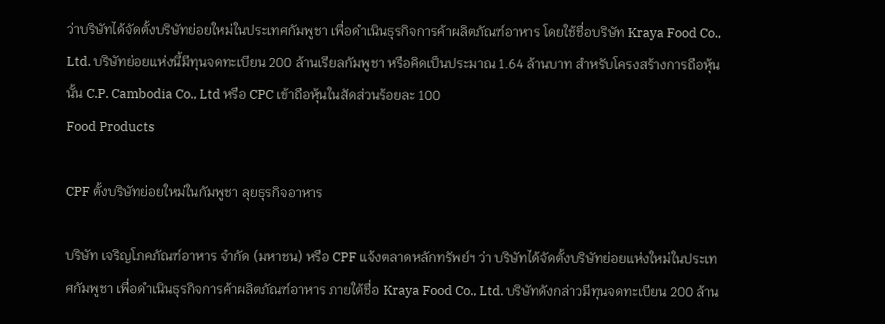ว่าบริษัทได้จัดตั้งบริษัทย่อยใหม่ในประเทศกัมพูชา เพื่อดำเนินธุรกิจการค้าผลิตภัณฑ์อาหาร โดยใช้ชื่อบริษัท Kraya Food Co., Ltd. บริษัทย่อยแห่งนี้มีทุนจดทะเบียน 200 ล้านเรียลกัมพูชา หรือคิดเป็นประมาณ 1.64 ล้านบาท สำหรับโครงสร้างการถือหุ้นนั้น C.P. Cambodia Co., Ltd หรือ CPC เข้าถือหุ้นในสัดส่วนร้อยละ 100
Food Products

CPF ตั้งบริษัทย่อยใหม่ในกัมพูชา ลุยธุรกิจอาหาร

บริษัท เจริญโภคภัณฑ์อาหาร จำกัด (มหาชน) หรือ CPF แจ้งตลาดหลักทรัพย์ฯ ว่า บริษัทได้จัดตั้งบริษัทย่อยแห่งใหม่ในประเทศกัมพูชา เพื่อดำเนินธุรกิจการค้าผลิตภัณฑ์อาหาร ภายใต้ชื่อ Kraya Food Co., Ltd. บริษัทดังกล่าวมีทุนจดทะเบียน 200 ล้าน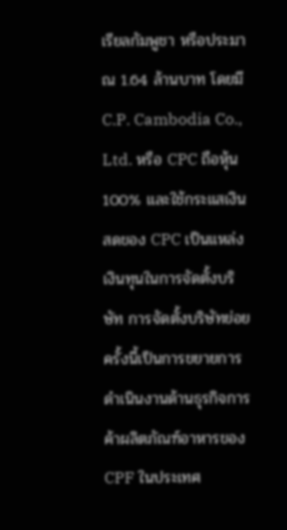เรียลกัมพูชา หรือประมาณ 1.64 ล้านบาท โดยมี C.P. Cambodia Co., Ltd. หรือ CPC ถือหุ้น 100% และใช้กระแสเงินสดของ CPC เป็นแหล่งเงินทุนในการจัดตั้งบริษัท การจัดตั้งบริษัทย่อยครั้งนี้เป็นการขยายการดำเนินงานด้านธุรกิจการค้าผลิตภัณฑ์อาหารของ CPF ในประเทศ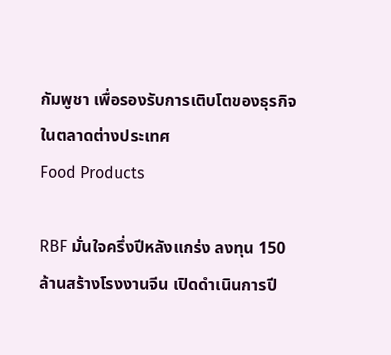กัมพูชา เพื่อรองรับการเติบโตของธุรกิจในตลาดต่างประเทศ
Food Products

RBF มั่นใจครึ่งปีหลังแกร่ง ลงทุน 150 ล้านสร้างโรงงานจีน เปิดดำเนินการปี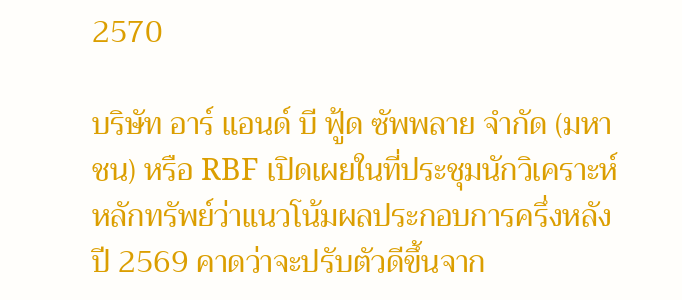2570

บริษัท อาร์ แอนด์ บี ฟู้ด ซัพพลาย จำกัด (มหาชน) หรือ RBF เปิดเผยในที่ประชุมนักวิเคราะห์หลักทรัพย์ว่าแนวโน้มผลประกอบการครึ่งหลังปี 2569 คาดว่าจะปรับตัวดีขึ้นจาก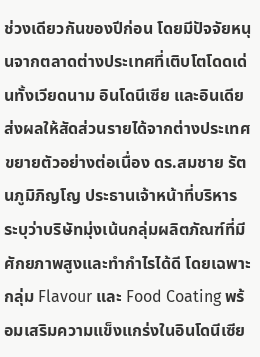ช่วงเดียวกันของปีก่อน โดยมีปัจจัยหนุนจากตลาดต่างประเทศที่เติบโตโดดเด่นทั้งเวียดนาม อินโดนีเซีย และอินเดีย ส่งผลให้สัดส่วนรายได้จากต่างประเทศขยายตัวอย่างต่อเนื่อง ดร.สมชาย รัตนภูมิภิญโญ ประธานเจ้าหน้าที่บริหาร ระบุว่าบริษัทมุ่งเน้นกลุ่มผลิตภัณฑ์ที่มีศักยภาพสูงและทำกำไรได้ดี โดยเฉพาะกลุ่ม Flavour และ Food Coating พร้อมเสริมความแข็งแกร่งในอินโดนีเซีย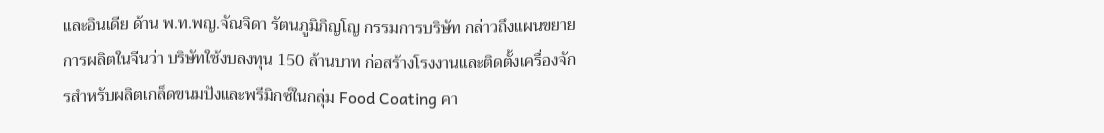และอินเดีย ด้าน พ.ท.พญ.จัณจิดา รัตนภูมิภิญโญ กรรมการบริษัท กล่าวถึงแผนขยายการผลิตในจีนว่า บริษัทใช้งบลงทุน 150 ล้านบาท ก่อสร้างโรงงานและติดตั้งเครื่องจักรสำหรับผลิตเกล็ดขนมปังและพรีมิกซ์ในกลุ่ม Food Coating คา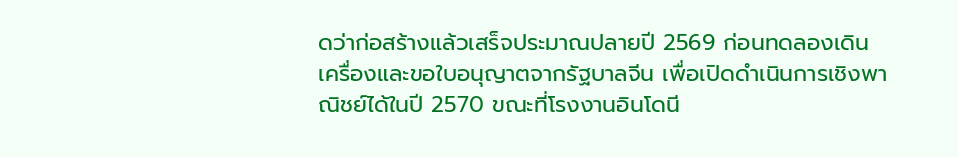ดว่าก่อสร้างแล้วเสร็จประมาณปลายปี 2569 ก่อนทดลองเดินเครื่องและขอใบอนุญาตจากรัฐบาลจีน เพื่อเปิดดำเนินการเชิงพาณิชย์ได้ในปี 2570 ขณะที่โรงงานอินโดนี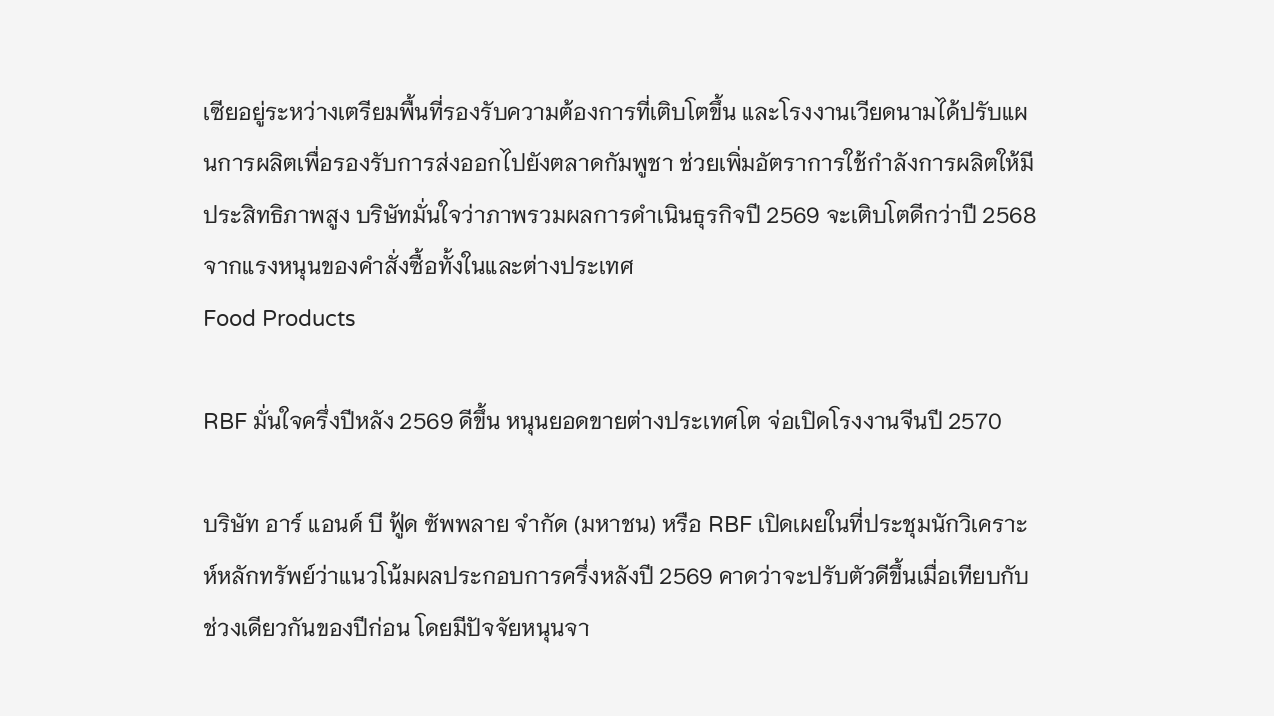เซียอยู่ระหว่างเตรียมพื้นที่รองรับความต้องการที่เติบโตขึ้น และโรงงานเวียดนามได้ปรับแผนการผลิตเพื่อรองรับการส่งออกไปยังตลาดกัมพูชา ช่วยเพิ่มอัตราการใช้กำลังการผลิตให้มีประสิทธิภาพสูง บริษัทมั่นใจว่าภาพรวมผลการดำเนินธุรกิจปี 2569 จะเติบโตดีกว่าปี 2568 จากแรงหนุนของคำสั่งซื้อทั้งในและต่างประเทศ
Food Products

RBF มั่นใจครึ่งปีหลัง 2569 ดีขึ้น หนุนยอดขายต่างประเทศโต จ่อเปิดโรงงานจีนปี 2570

บริษัท อาร์ แอนด์ บี ฟู้ด ซัพพลาย จำกัด (มหาชน) หรือ RBF เปิดเผยในที่ประชุมนักวิเคราะห์หลักทรัพย์ว่าแนวโน้มผลประกอบการครึ่งหลังปี 2569 คาดว่าจะปรับตัวดีขึ้นเมื่อเทียบกับช่วงเดียวกันของปีก่อน โดยมีปัจจัยหนุนจา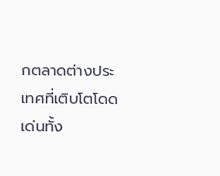กตลาดต่างประเทศที่เติบโตโดดเด่นทั้ง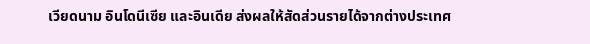เวียดนาม อินโดนีเซีย และอินเดีย ส่งผลให้สัดส่วนรายได้จากต่างประเทศ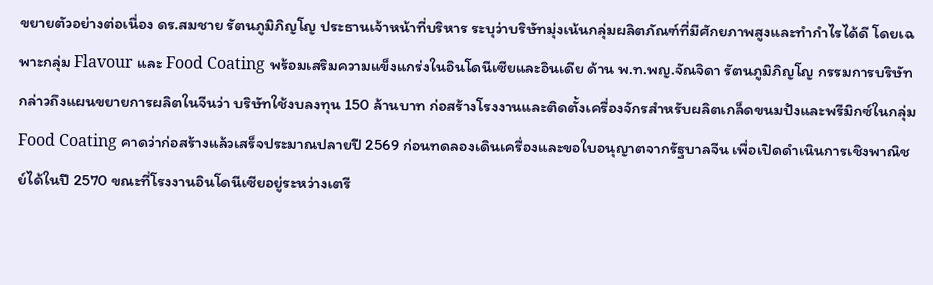ขยายตัวอย่างต่อเนื่อง ดร.สมชาย รัตนภูมิภิญโญ ประธานเจ้าหน้าที่บริหาร ระบุว่าบริษัทมุ่งเน้นกลุ่มผลิตภัณฑ์ที่มีศักยภาพสูงและทำกำไรได้ดี โดยเฉพาะกลุ่ม Flavour และ Food Coating พร้อมเสริมความแข็งแกร่งในอินโดนีเซียและอินเดีย ด้าน พ.ท.พญ.จัณจิดา รัตนภูมิภิญโญ กรรมการบริษัท กล่าวถึงแผนขยายการผลิตในจีนว่า บริษัทใช้งบลงทุน 150 ล้านบาท ก่อสร้างโรงงานและติดตั้งเครื่องจักรสำหรับผลิตเกล็ดขนมปังและพรีมิกซ์ในกลุ่ม Food Coating คาดว่าก่อสร้างแล้วเสร็จประมาณปลายปี 2569 ก่อนทดลองเดินเครื่องและขอใบอนุญาตจากรัฐบาลจีน เพื่อเปิดดำเนินการเชิงพาณิชย์ได้ในปี 2570 ขณะที่โรงงานอินโดนีเซียอยู่ระหว่างเตรี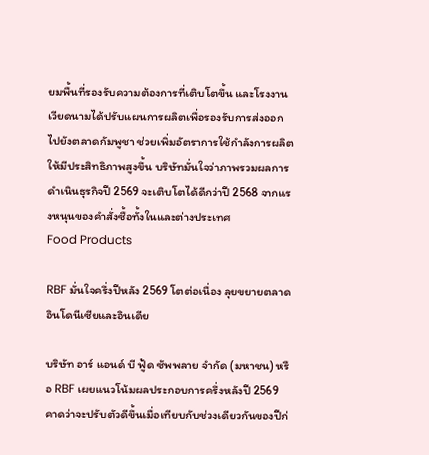ยมพื้นที่รองรับความต้องการที่เติบโตขึ้น และโรงงานเวียดนามได้ปรับแผนการผลิตเพื่อรองรับการส่งออกไปยังตลาดกัมพูชา ช่วยเพิ่มอัตราการใช้กำลังการผลิตให้มีประสิทธิภาพสูงขึ้น บริษัทมั่นใจว่าภาพรวมผลการดำเนินธุรกิจปี 2569 จะเติบโตได้ดีกว่าปี 2568 จากแรงหนุนของคำสั่งซื้อทั้งในและต่างประเทศ
Food Products

RBF มั่นใจครึ่งปีหลัง 2569 โตต่อเนื่อง ลุยขยายตลาดอินโดนีเซียและอินเดีย

บริษัท อาร์ แอนด์ บี ฟู้ด ซัพพลาย จำกัด (มหาชน) หรือ RBF เผยแนวโน้มผลประกอบการครึ่งหลังปี 2569 คาดว่าจะปรับตัวดีขึ้นเมื่อเทียบกับช่วงเดียวกันของปีก่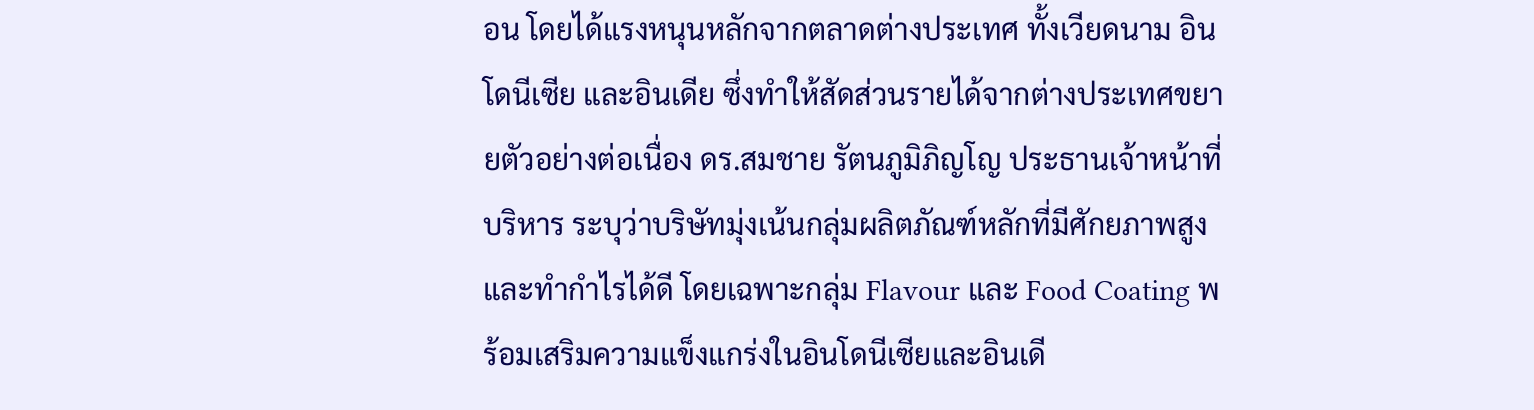อน โดยได้แรงหนุนหลักจากตลาดต่างประเทศ ทั้งเวียดนาม อินโดนีเซีย และอินเดีย ซึ่งทำให้สัดส่วนรายได้จากต่างประเทศขยายตัวอย่างต่อเนื่อง ดร.สมชาย รัตนภูมิภิญโญ ประธานเจ้าหน้าที่บริหาร ระบุว่าบริษัทมุ่งเน้นกลุ่มผลิตภัณฑ์หลักที่มีศักยภาพสูงและทำกำไรได้ดี โดยเฉพาะกลุ่ม Flavour และ Food Coating พร้อมเสริมความแข็งแกร่งในอินโดนีเซียและอินเดี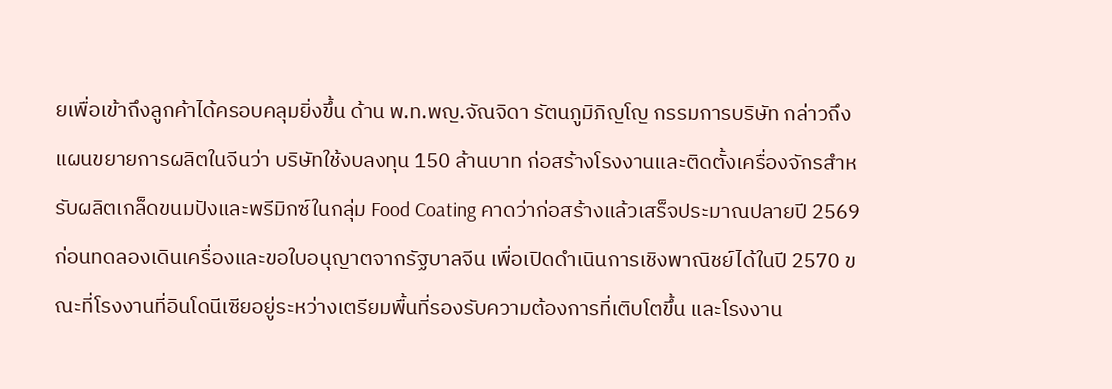ยเพื่อเข้าถึงลูกค้าได้ครอบคลุมยิ่งขึ้น ด้าน พ.ท.พญ.จัณจิดา รัตนภูมิภิญโญ กรรมการบริษัท กล่าวถึงแผนขยายการผลิตในจีนว่า บริษัทใช้งบลงทุน 150 ล้านบาท ก่อสร้างโรงงานและติดตั้งเครื่องจักรสำหรับผลิตเกล็ดขนมปังและพรีมิกซ์ในกลุ่ม Food Coating คาดว่าก่อสร้างแล้วเสร็จประมาณปลายปี 2569 ก่อนทดลองเดินเครื่องและขอใบอนุญาตจากรัฐบาลจีน เพื่อเปิดดำเนินการเชิงพาณิชย์ได้ในปี 2570 ขณะที่โรงงานที่อินโดนีเซียอยู่ระหว่างเตรียมพื้นที่รองรับความต้องการที่เติบโตขึ้น และโรงงาน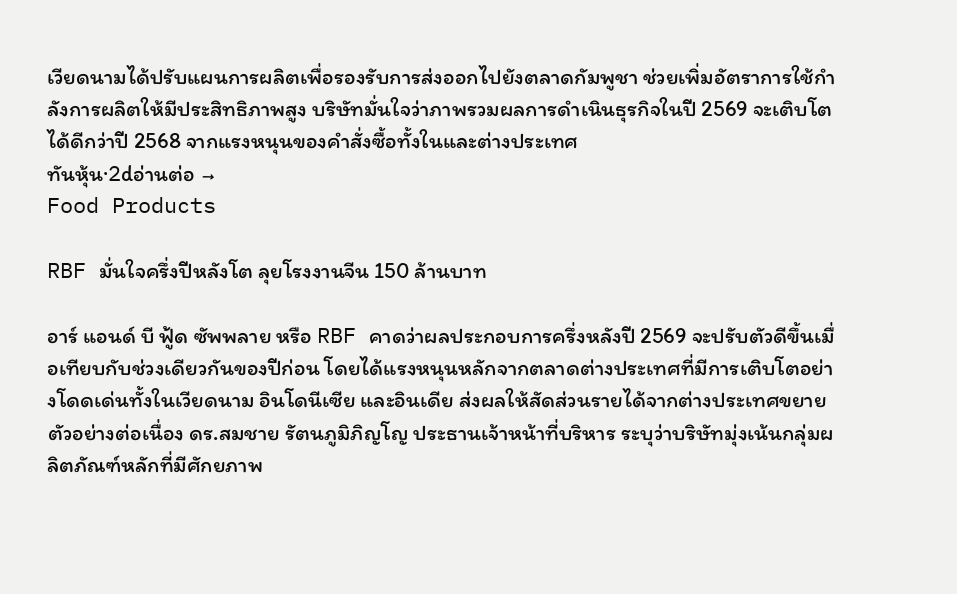เวียดนามได้ปรับแผนการผลิตเพื่อรองรับการส่งออกไปยังตลาดกัมพูชา ช่วยเพิ่มอัตราการใช้กำลังการผลิตให้มีประสิทธิภาพสูง บริษัทมั่นใจว่าภาพรวมผลการดำเนินธุรกิจในปี 2569 จะเติบโตได้ดีกว่าปี 2568 จากแรงหนุนของคำสั่งซื้อทั้งในและต่างประเทศ
ทันหุ้น·2dอ่านต่อ →
Food Products

RBF มั่นใจครึ่งปีหลังโต ลุยโรงงานจีน 150 ล้านบาท

อาร์ แอนด์ บี ฟู้ด ซัพพลาย หรือ RBF คาดว่าผลประกอบการครึ่งหลังปี 2569 จะปรับตัวดีขึ้นเมื่อเทียบกับช่วงเดียวกันของปีก่อน โดยได้แรงหนุนหลักจากตลาดต่างประเทศที่มีการเติบโตอย่างโดดเด่นทั้งในเวียดนาม อินโดนีเซีย และอินเดีย ส่งผลให้สัดส่วนรายได้จากต่างประเทศขยายตัวอย่างต่อเนื่อง ดร.สมชาย รัตนภูมิภิญโญ ประธานเจ้าหน้าที่บริหาร ระบุว่าบริษัทมุ่งเน้นกลุ่มผลิตภัณฑ์หลักที่มีศักยภาพ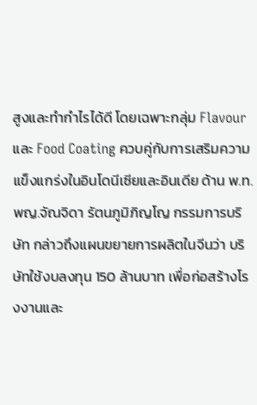สูงและทำกำไรได้ดี โดยเฉพาะกลุ่ม Flavour และ Food Coating ควบคู่กับการเสริมความแข็งแกร่งในอินโดนีเซียและอินเดีย ด้าน พ.ท.พญ.จัณจิดา รัตนภูมิภิญโญ กรรมการบริษัท กล่าวถึงแผนขยายการผลิตในจีนว่า บริษัทใช้งบลงทุน 150 ล้านบาท เพื่อก่อสร้างโรงงานและ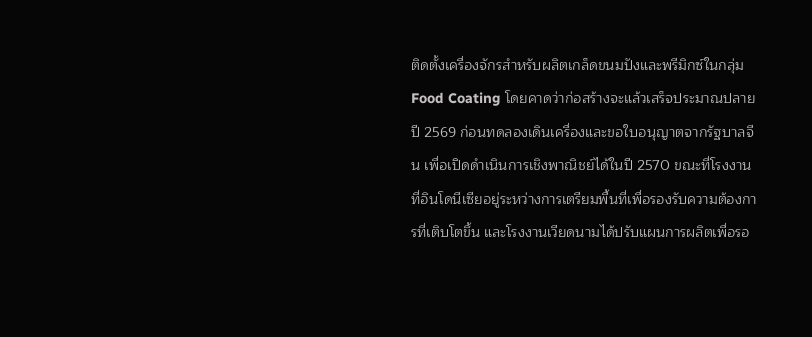ติดตั้งเครื่องจักรสำหรับผลิตเกล็ดขนมปังและพรีมิกซ์ในกลุ่ม Food Coating โดยคาดว่าก่อสร้างจะแล้วเสร็จประมาณปลายปี 2569 ก่อนทดลองเดินเครื่องและขอใบอนุญาตจากรัฐบาลจีน เพื่อเปิดดำเนินการเชิงพาณิชย์ได้ในปี 2570 ขณะที่โรงงานที่อินโดนีเซียอยู่ระหว่างการเตรียมพื้นที่เพื่อรองรับความต้องการที่เติบโตขึ้น และโรงงานเวียดนามได้ปรับแผนการผลิตเพื่อรอ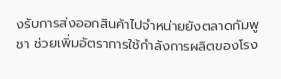งรับการส่งออกสินค้าไปจำหน่ายยังตลาดกัมพูชา ช่วยเพิ่มอัตราการใช้กำลังการผลิตของโรง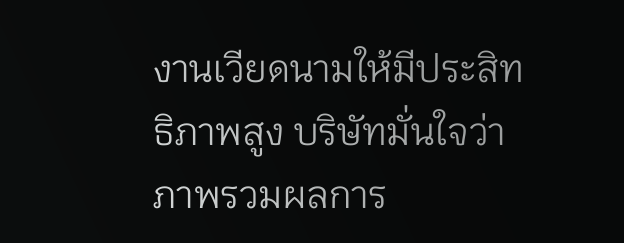งานเวียดนามให้มีประสิทธิภาพสูง บริษัทมั่นใจว่าภาพรวมผลการ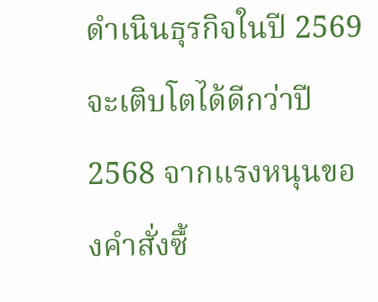ดำเนินธุรกิจในปี 2569 จะเติบโตได้ดีกว่าปี 2568 จากแรงหนุนของคำสั่งซื้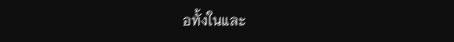อทั้งในและ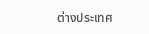ต่างประเทศ